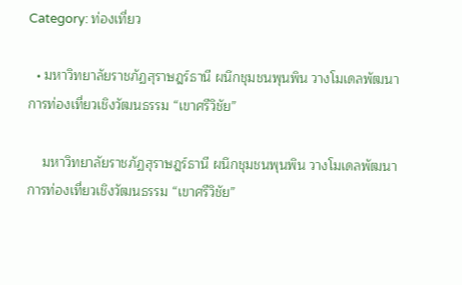Category: ท่องเที่ยว

  • มหาวิทยาลัยราชภัฏสุราษฎร์ธานี ผนึกชุมชนพุนพิน วางโมเดลพัฒนาการท่องเที่ยวเชิงวัฒนธรรม “เขาศรีวิชัย”

    มหาวิทยาลัยราชภัฏสุราษฎร์ธานี ผนึกชุมชนพุนพิน วางโมเดลพัฒนาการท่องเที่ยวเชิงวัฒนธรรม “เขาศรีวิชัย”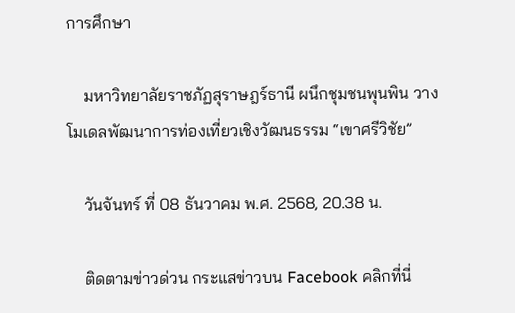การศึกษา

    มหาวิทยาลัยราชภัฏสุราษฎร์ธานี ผนึกชุมชนพุนพิน วางโมเดลพัฒนาการท่องเที่ยวเชิงวัฒนธรรม “เขาศรีวิชัย”

    วันจันทร์ ที่ 08 ธันวาคม พ.ศ. 2568, 20.38 น.

    ติดตามข่าวด่วน กระแสข่าวบน Facebook คลิกที่นี่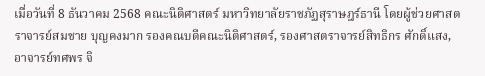เมื่อวันที่ 8 ธันวาคม 2568 คณะนิติศาสตร์ มหาวิทยาลัยราชภัฏสุราษฎร์ธานี โดยผู้ช่วยศาสตราจารย์สมชาย บุญคงมาก รองคณบดีคณะนิติศาสตร์, รองศาสตราจารย์สิทธิกร ศักดิ์แสง, อาจารย์ทศพร จิ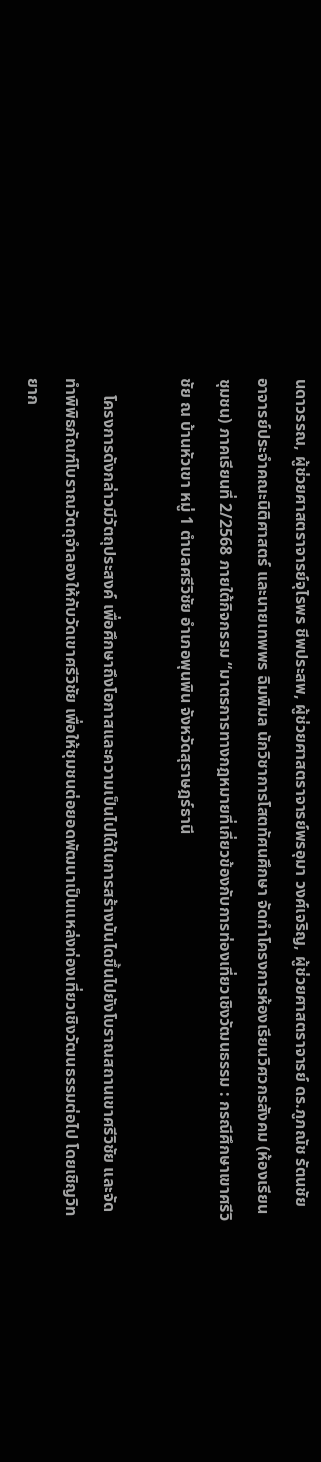นดาวรรณ, ผู้ช่วยศาสตราจารย์จุไรพร ชีพประสพ, ผู้ช่วยศาสตราจารย์พรอุมา วงศ์เจริญ, ผู้ช่วยศาสตราจารย์ ดร.ภูภณัช รัตนชัย อาจารย์ประจำคณะนิติศาสตร์ และนายเทพพร ฉิมพิมล นักวิชาการโสตทัศนศึกษา จัดทำโครงการห้องเรียนวิศวกรสังคม (ห้องเรียนชุมชน) ภาคเรียนที่ 2/2568 ภายใต้กิจกรรม “มาตรการทางกฎหมายที่เกี่ยวข้องกับการท่องเที่ยวเชิงวัฒนธรรม : กรณีศึกษาเขาศรีวิชัย ณ บ้านหัวเขา หมู่ 1 ตำบลศรีวิชัย อำเภอพุนพิน จังหวัดสุราษฎร์ธานี

    โครงการดังกล่าวมีวัตถุประสงค์ เพื่อศึกษาถึงโอกาสและความเป็นไปได้ในการสร้างบันไดขึ้นไปยังโบราณสถานเขาศรีวิชัย และจัดทำพิพิธภัณฑ์โบราณวัตถุจำลองให้กับวัดเขาศรีวิชัย เพื่อให้ชุมชนต่อยอดพัฒนาเป็นแหล่งท่องเที่ยวเชิงวัฒนธรรมต่อไป โดยเชิญวิทยาก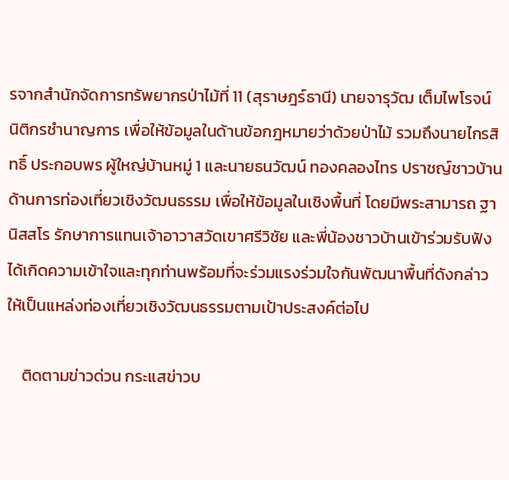รจากสำนักจัดการทรัพยากรป่าไม้ที่ 11 (สุราษฎร์ธานี) นายจารุวัฒ เต็มไพโรจน์ นิติกรชำนาญการ เพื่อให้ข้อมูลในด้านข้อกฎหมายว่าด้วยป่าไม้ รวมถึงนายไกรสิทธิ์ ประกอบพร ผู้ใหญ่บ้านหมู่ 1 และนายธนวัฒน์ ทองคลองไทร ปราชญ์ชาวบ้านด้านการท่องเที่ยวเชิงวัฒนธรรม เพื่อให้ข้อมูลในเชิงพื้นที่ โดยมีพระสามารถ ฐานิสสโร รักษาการแทนเจ้าอาวาสวัดเขาศรีวิชัย และพี่น้องชาวบ้านเข้าร่วมรับฟังได้เกิดความเข้าใจและทุกท่านพร้อมที่จะร่วมแรงร่วมใจกันพัฒนาพื้นที่ดังกล่าวให้เป็นแหล่งท่องเที่ยวเชิงวัฒนธรรมตามเป้าประสงค์ต่อไป

    ติดตามข่าวด่วน กระแสข่าวบ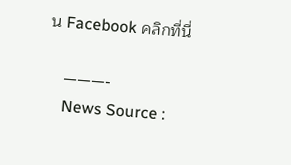น Facebook คลิกที่นี่

    ———-
    News Source :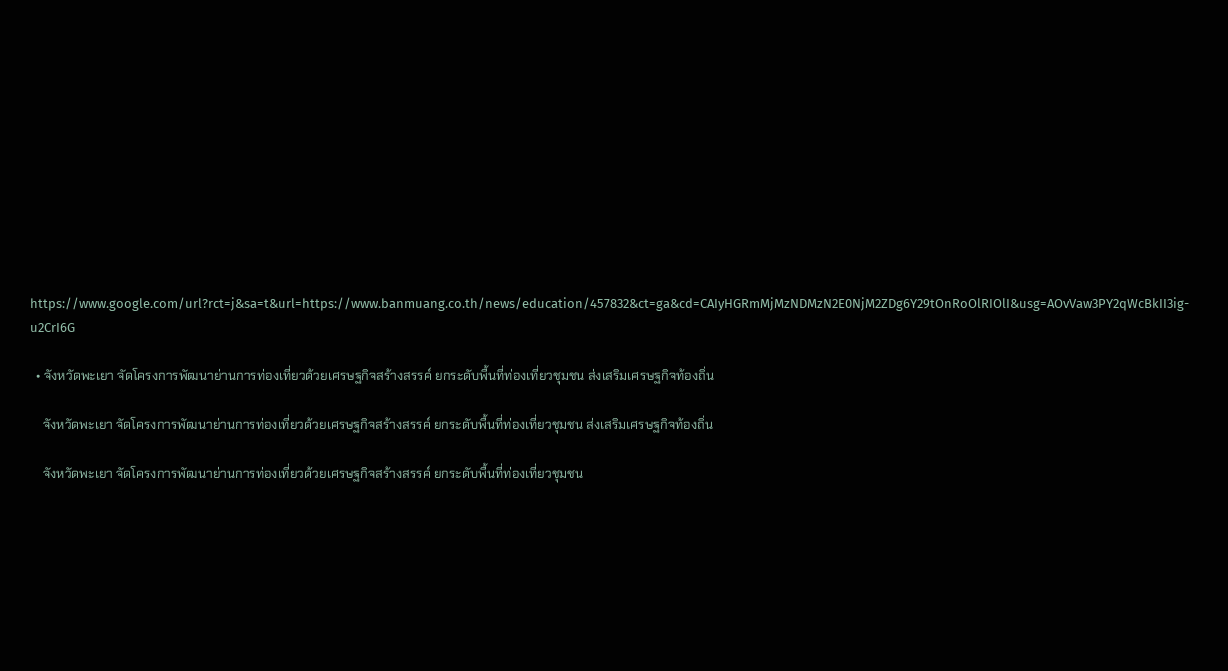https://www.google.com/url?rct=j&sa=t&url=https://www.banmuang.co.th/news/education/457832&ct=ga&cd=CAIyHGRmMjMzNDMzN2E0NjM2ZDg6Y29tOnRoOlRIOlI&usg=AOvVaw3PY2qWcBkII3ig-u2CrI6G

  • จังหวัดพะเยา จัดโครงการพัฒนาย่านการท่องเที่ยวด้วยเศรษฐกิจสร้างสรรค์ ยกระดับพื้นที่ท่องเที่ยวชุมชน ส่งเสริมเศรษฐกิจท้องถิ่น

    จังหวัดพะเยา จัดโครงการพัฒนาย่านการท่องเที่ยวด้วยเศรษฐกิจสร้างสรรค์ ยกระดับพื้นที่ท่องเที่ยวชุมชน ส่งเสริมเศรษฐกิจท้องถิ่น

    จังหวัดพะเยา จัดโครงการพัฒนาย่านการท่องเที่ยวด้วยเศรษฐกิจสร้างสรรค์ ยกระดับพื้นที่ท่องเที่ยวชุมชน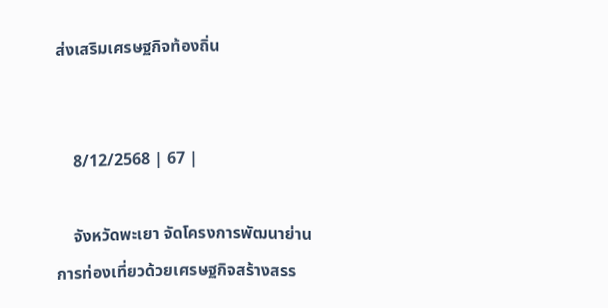ส่งเสริมเศรษฐกิจท้องถิ่น


    8/12/2568 | 67 |

    จังหวัดพะเยา จัดโครงการพัฒนาย่านการท่องเที่ยวด้วยเศรษฐกิจสร้างสรร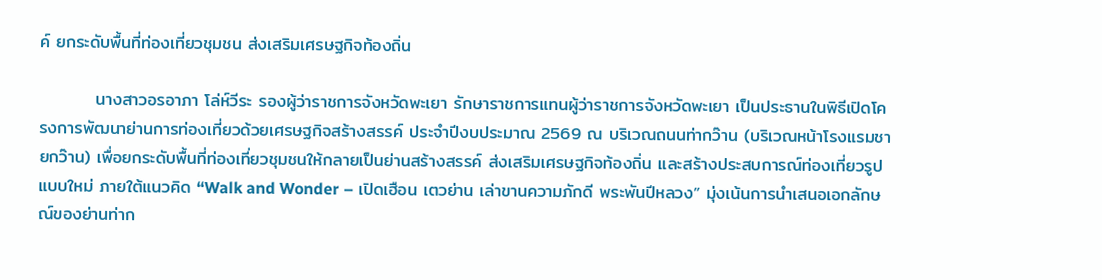ค์ ยกระดับพื้นที่ท่องเที่ยวชุมชน ส่งเสริมเศรษฐกิจท้องถิ่น

         นางสาวอรอาภา โล่ห์วีระ รองผู้ว่าราชการจังหวัดพะเยา รักษาราชการแทนผู้ว่าราชการจังหวัดพะเยา เป็นประธานในพิธีเปิดโครงการพัฒนาย่านการท่องเที่ยวด้วยเศรษฐกิจสร้างสรรค์ ประจำปีงบประมาณ 2569 ณ บริเวณถนนท่ากว๊าน (บริเวณหน้าโรงแรมชายกว๊าน) เพื่อยกระดับพื้นที่ท่องเที่ยวชุมชนให้กลายเป็นย่านสร้างสรรค์ ส่งเสริมเศรษฐกิจท้องถิ่น และสร้างประสบการณ์ท่องเที่ยวรูปแบบใหม่ ภายใต้แนวคิด “Walk and Wonder – เปิดเฮือน เตวย่าน เล่าขานความภักดี พระพันปีหลวง” มุ่งเน้นการนำเสนอเอกลักษณ์ของย่านท่าก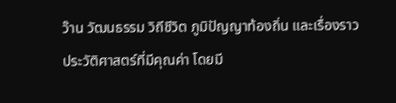ว๊าน วัฒนธรรม วิถีชีวิต ภูมิปัญญาท้องถิ่น และเรื่องราวประวัติศาสตร์ที่มีคุณค่า โดยมี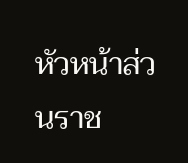หัวหน้าส่วนราช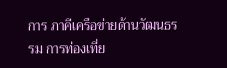การ ภาคีเครือข่ายด้านวัฒนธรรม การท่องเที่ย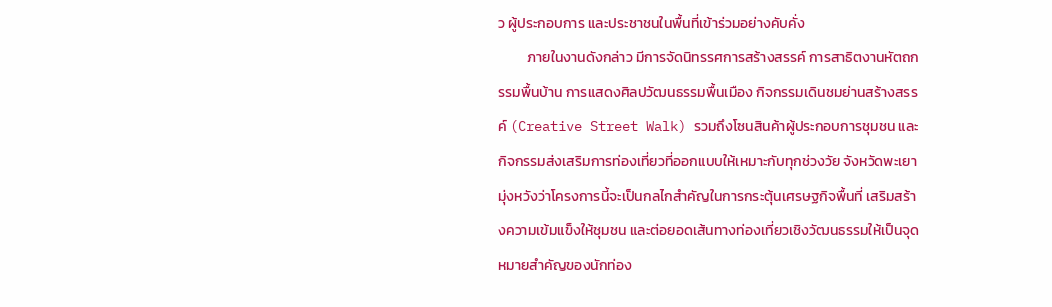ว ผู้ประกอบการ และประชาชนในพื้นที่เข้าร่วมอย่างคับคั่ง
         ภายในงานดังกล่าว มีการจัดนิทรรศการสร้างสรรค์ การสาธิตงานหัตถกรรมพื้นบ้าน การแสดงศิลปวัฒนธรรมพื้นเมือง กิจกรรมเดินชมย่านสร้างสรรค์ (Creative Street Walk) รวมถึงโซนสินค้าผู้ประกอบการชุมชน และกิจกรรมส่งเสริมการท่องเที่ยวที่ออกแบบให้เหมาะกับทุกช่วงวัย จังหวัดพะเยามุ่งหวังว่าโครงการนี้จะเป็นกลไกสำคัญในการกระตุ้นเศรษฐกิจพื้นที่ เสริมสร้างความเข้มแข็งให้ชุมชน และต่อยอดเส้นทางท่องเที่ยวเชิงวัฒนธรรมให้เป็นจุดหมายสำคัญของนักท่อง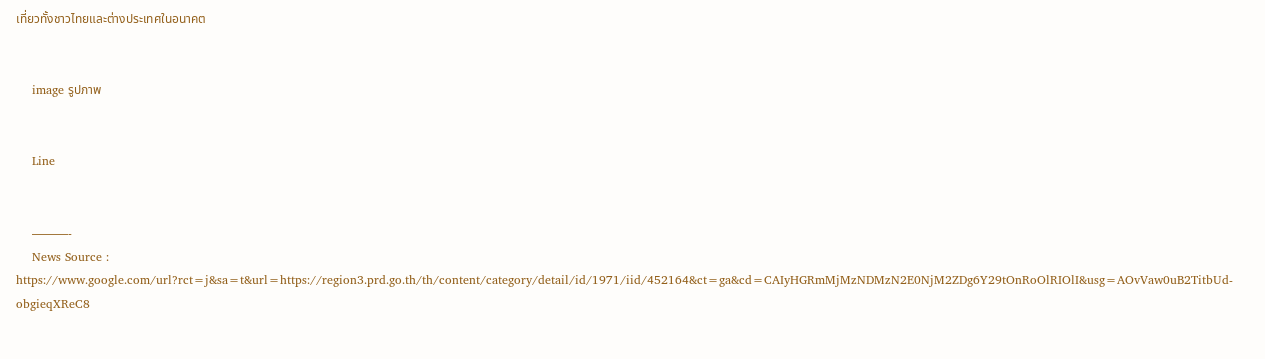เที่ยวทั้งชาวไทยและต่างประเทศในอนาคต


    image รูปภาพ


    Line


    ———-
    News Source : https://www.google.com/url?rct=j&sa=t&url=https://region3.prd.go.th/th/content/category/detail/id/1971/iid/452164&ct=ga&cd=CAIyHGRmMjMzNDMzN2E0NjM2ZDg6Y29tOnRoOlRIOlI&usg=AOvVaw0uB2TitbUd-obgieqXReC8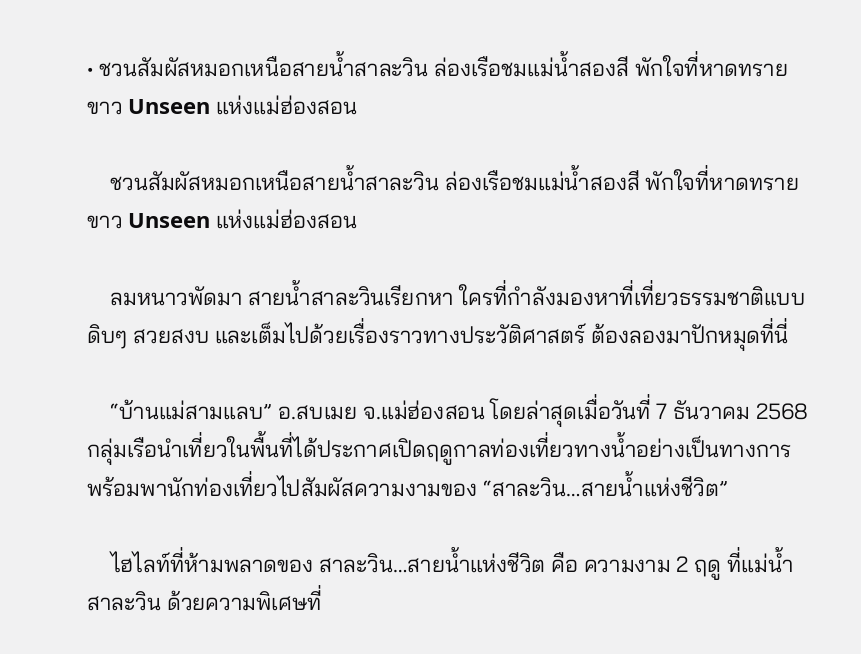• ชวนสัมผัสหมอกเหนือสายน้ำสาละวิน ล่องเรือชมแม่น้ำสองสี พักใจที่หาดทรายขาว Unseen แห่งแม่ฮ่องสอน

    ชวนสัมผัสหมอกเหนือสายน้ำสาละวิน ล่องเรือชมแม่น้ำสองสี พักใจที่หาดทรายขาว Unseen แห่งแม่ฮ่องสอน

    ลมหนาวพัดมา สายน้ำสาละวินเรียกหา ใครที่กำลังมองหาที่เที่ยวธรรมชาติแบบดิบๆ สวยสงบ และเต็มไปด้วยเรื่องราวทางประวัติศาสตร์ ต้องลองมาปักหมุดที่นี่

    “บ้านแม่สามแลบ” อ.สบเมย จ.แม่ฮ่องสอน โดยล่าสุดเมื่อวันที่ 7 ธันวาคม 2568 กลุ่มเรือนำเที่ยวในพื้นที่ได้ประกาศเปิดฤดูกาลท่องเที่ยวทางน้ำอย่างเป็นทางการ พร้อมพานักท่องเที่ยวไปสัมผัสความงามของ “สาละวิน…สายน้ำแห่งชีวิต”

    ไฮไลท์ที่ห้ามพลาดของ สาละวิน…สายน้ำแห่งชีวิต คือ ความงาม 2 ฤดู ที่แม่น้ำสาละวิน ด้วยความพิเศษที่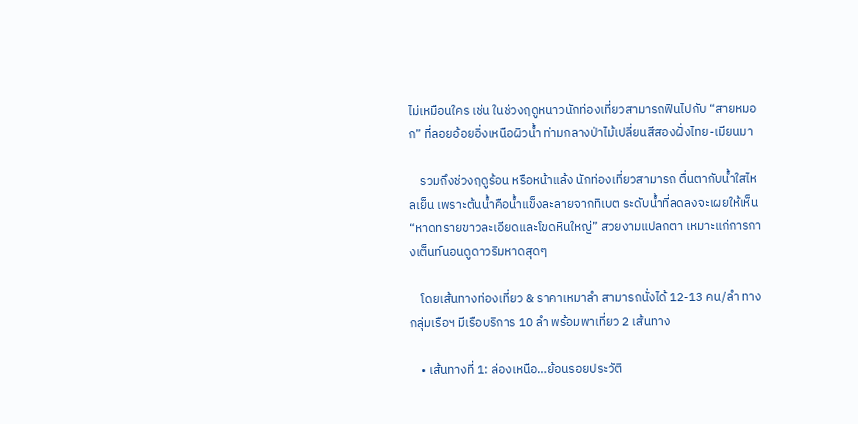ไม่เหมือนใคร เช่น ในช่วงฤดูหนาวนักท่องเที่ยวสามารถฟินไปกับ “สายหมอก” ที่ลอยอ้อยอิ่งเหนือผิวน้ำ ท่ามกลางป่าไม้เปลี่ยนสีสองฝั่งไทย-เมียนมา

    รวมถึงช่วงฤดูร้อน หรือหน้าแล้ง นักท่องเที่ยวสามารถ ตื่นตากับน้ำใสไหลเย็น เพราะต้นน้ำคือน้ำแข็งละลายจากทิเบต ระดับน้ำที่ลดลงจะเผยให้เห็น “หาดทรายขาวละเอียดและโขดหินใหญ่” สวยงามแปลกตา เหมาะแก่การกางเต็นท์นอนดูดาวริมหาดสุดๆ

    โดยเส้นทางท่องเที่ยว & ราคาเหมาลำ สามารถนั่งได้ 12-13 คน/ลำ ทางกลุ่มเรือฯ มีเรือบริการ 10 ลำ พร้อมพาเที่ยว 2 เส้นทาง

    • เส้นทางที่ 1: ล่องเหนือ…ย้อนรอยประวัติ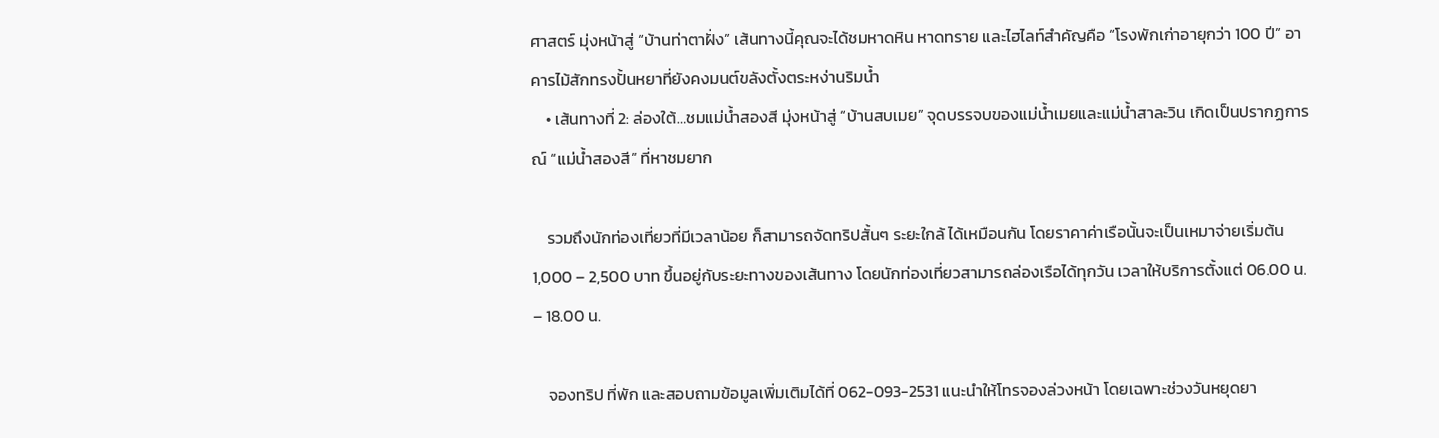ศาสตร์ มุ่งหน้าสู่ “บ้านท่าตาฝั่ง” เส้นทางนี้คุณจะได้ชมหาดหิน หาดทราย และไฮไลท์สำคัญคือ “โรงพักเก่าอายุกว่า 100 ปี” อาคารไม้สักทรงปั้นหยาที่ยังคงมนต์ขลังตั้งตระหง่านริมน้ำ
    • เส้นทางที่ 2: ล่องใต้…ชมแม่น้ำสองสี มุ่งหน้าสู่ “บ้านสบเมย” จุดบรรจบของแม่น้ำเมยและแม่น้ำสาละวิน เกิดเป็นปรากฏการณ์ “แม่น้ำสองสี” ที่หาชมยาก

    รวมถึงนักท่องเที่ยวที่มีเวลาน้อย ก็สามารถจัดทริปสั้นๆ ระยะใกล้ ได้เหมือนกัน โดยราคาค่าเรือนั้นจะเป็นเหมาจ่ายเริ่มต้น 1,000 – 2,500 บาท ขึ้นอยู่กับระยะทางของเส้นทาง โดยนักท่องเที่ยวสามารถล่องเรือได้ทุกวัน เวลาให้บริการตั้งแต่ 06.00 น. – 18.00 น.

    จองทริป ที่พัก และสอบถามข้อมูลเพิ่มเติมได้ที่ 062-093-2531 แนะนำให้โทรจองล่วงหน้า โดยเฉพาะช่วงวันหยุดยา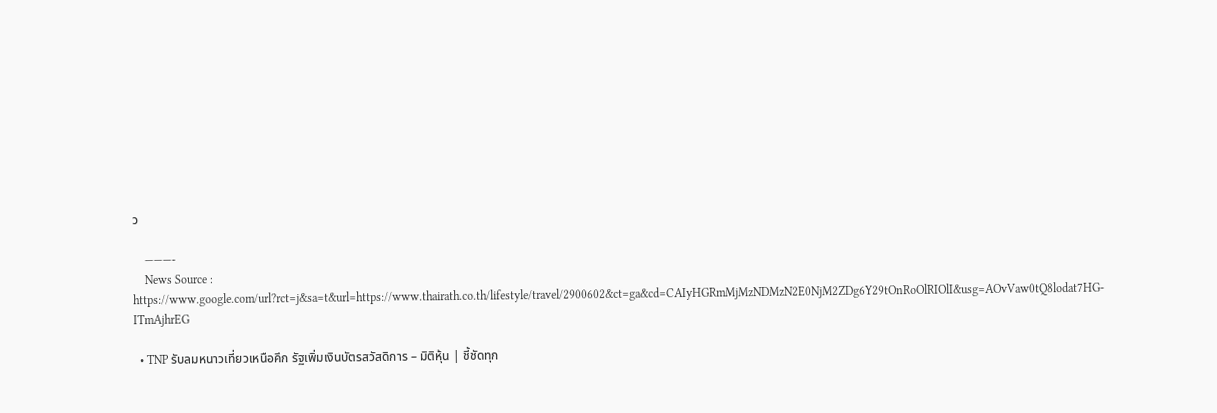ว

    ———-
    News Source : https://www.google.com/url?rct=j&sa=t&url=https://www.thairath.co.th/lifestyle/travel/2900602&ct=ga&cd=CAIyHGRmMjMzNDMzN2E0NjM2ZDg6Y29tOnRoOlRIOlI&usg=AOvVaw0tQ8lodat7HG-ITmAjhrEG

  • TNP รับลมหนาวเที่ยวเหนือคึก รัฐเพิ่มเงินบัตรสวัสดิการ – มิติหุ้น | ชี้ชัดทุก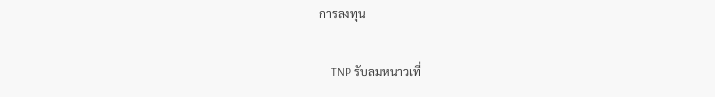การลงทุน

    TNP รับลมหนาวเที่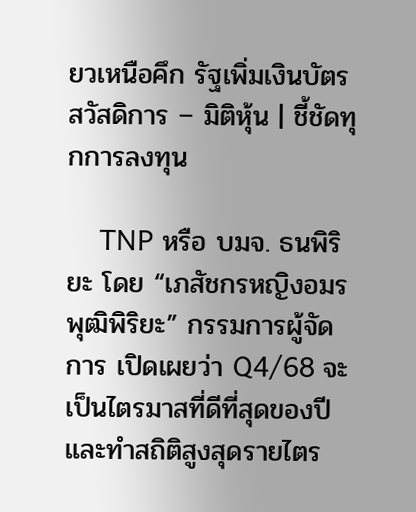ยวเหนือคึก รัฐเพิ่มเงินบัตรสวัสดิการ – มิติหุ้น | ชี้ชัดทุกการลงทุน

    TNP หรือ บมจ. ธนพิริยะ โดย “เภสัชกรหญิงอมร พุฒิพิริยะ” กรรมการผู้จัดการ เปิดเผยว่า Q4/68 จะเป็นไตรมาสที่ดีที่สุดของปี และทำสถิติสูงสุดรายไตร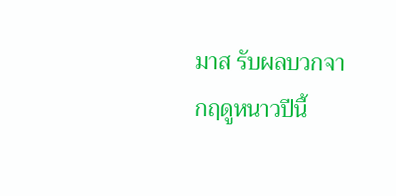มาส รับผลบวกจากฤดูหนาวปีนี้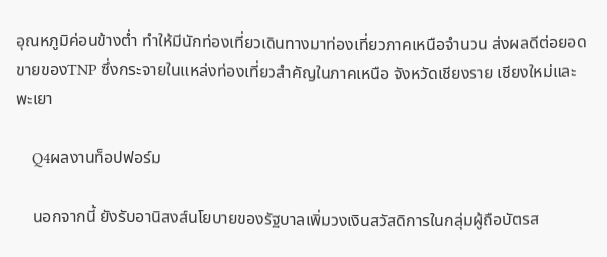อุณหภูมิค่อนข้างต่ำ ทำให้มีนักท่องเที่ยวเดินทางมาท่องเที่ยวภาคเหนือจำนวน ส่งผลดีต่อยอดขายของTNP ซึ่งกระจายในแหล่งท่องเที่ยวสำคัญในภาคเหนือ จังหวัดเชียงราย เชียงใหม่และพะเยา

    Q4ผลงานท็อปฟอร์ม

    นอกจากนี้ ยังรับอานิสงส์นโยบายของรัฐบาลเพิ่มวงเงินสวัสดิการในกลุ่มผู้ถือบัตรส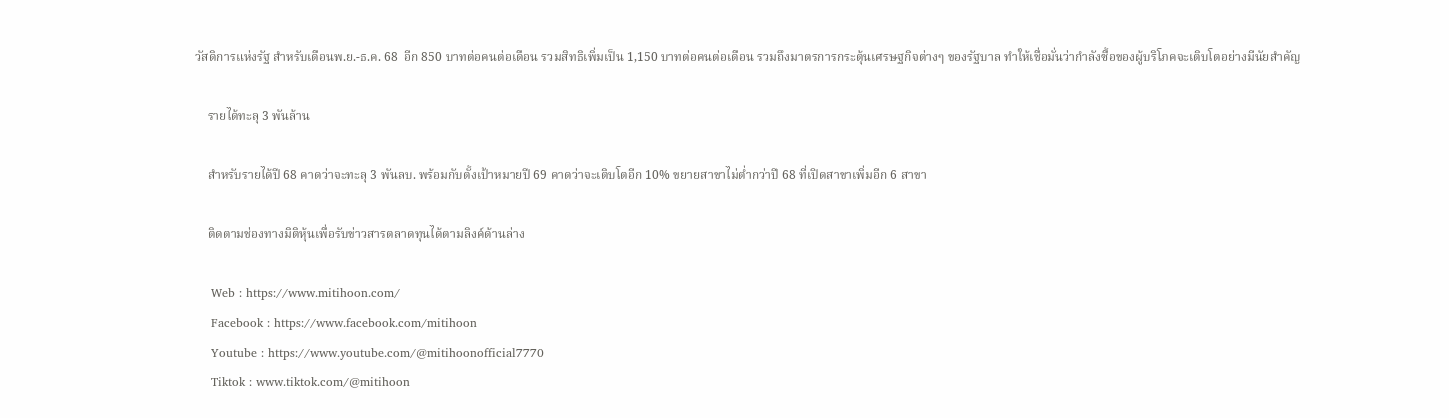วัสดิการแห่งรัฐ สำหรับเดือนพ.ย.-ธ.ค. 68  อีก 850 บาทต่อคนต่อเดือน รวมสิทธิเพิ่มเป็น 1,150 บาทต่อคนต่อเดือน รวมถึงมาตรการกระตุ้นเศรษฐกิจต่างๆ ของรัฐบาล ทำให้เชื่อมั่นว่ากำลังซื้อของผู้บริโภคจะเติบโตอย่างมีนัยสำคัญ

    รายได้ทะลุ 3 พันล้าน

    สำหรับรายได้ปี 68 คาดว่าจะทะลุ 3 พันลบ. พร้อมกับตั้งเป้าหมายปี 69 คาดว่าจะเติบโตอีก 10% ขยายสาขาไม่ต่ำกว่าปี 68 ที่เปิดสาขาเพิ่มอีก 6 สาขา

    ติดตามช่องทางมิติหุ้นเพื่อรับข่าวสารตลาดทุนได้ตามลิงค์ด้านล่าง

    Web : https://www.mitihoon.com/
    Facebook : https://www.facebook.com/mitihoon
    Youtube : https://www.youtube.com/@mitihoonofficial7770
    Tiktok : www.tiktok.com/@mitihoon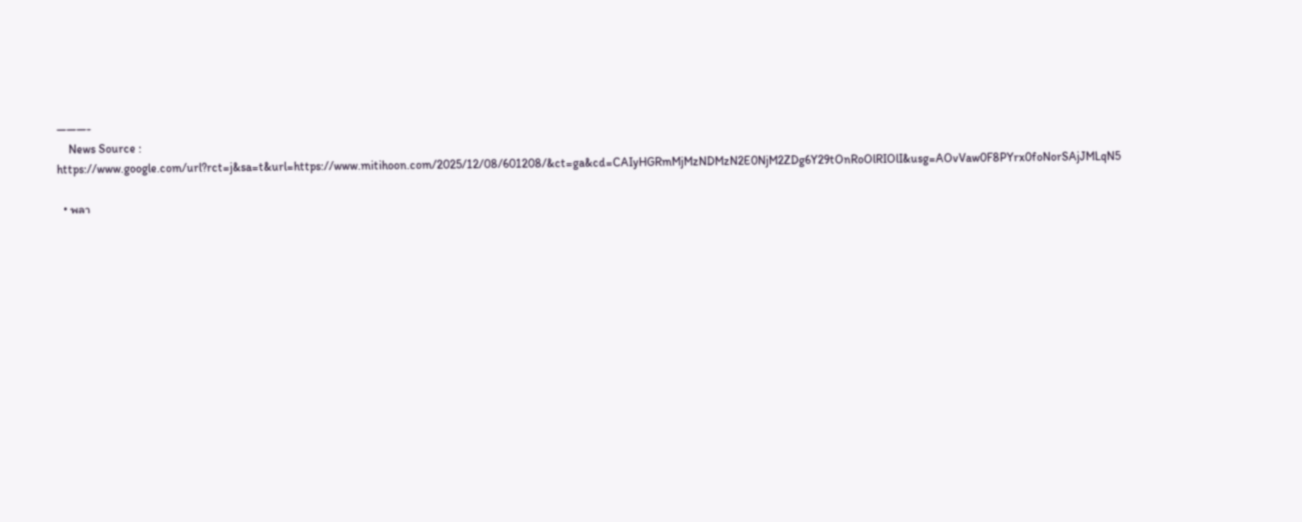———-
    News Source : https://www.google.com/url?rct=j&sa=t&url=https://www.mitihoon.com/2025/12/08/601208/&ct=ga&cd=CAIyHGRmMjMzNDMzN2E0NjM2ZDg6Y29tOnRoOlRIOlI&usg=AOvVaw0F8PYrx0foNorSAjJMLqN5

  • พลา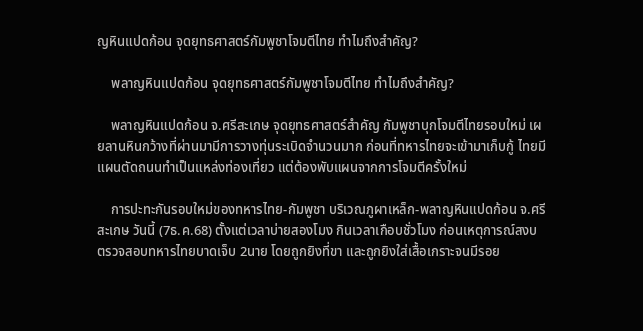ญหินแปดก้อน จุดยุทธศาสตร์กัมพูชาโจมตีไทย ทำไมถึงสำคัญ?

    พลาญหินแปดก้อน จุดยุทธศาสตร์กัมพูชาโจมตีไทย ทำไมถึงสำคัญ?

    พลาญหินแปดก้อน จ.ศรีสะเกษ จุดยุทธศาสตร์สำคัญ กัมพูชาบุกโจมตีไทยรอบใหม่ เผยลานหินกว้างที่ผ่านมามีการวางทุ่นระเบิดจำนวนมาก ก่อนที่ทหารไทยจะเข้ามาเก็บกู้ ไทยมีแผนตัดถนนทำเป็นแหล่งท่องเที่ยว แต่ต้องพับแผนจากการโจมตีครั้งใหม่

    การปะทะกันรอบใหม่ของทหารไทย-กัมพูชา บริเวณภูผาเหล็ก-พลาญหินแปดก้อน จ.ศรีสะเกษ วันนี้ (7ธ.ค.68) ตั้งแต่เวลาบ่ายสองโมง กินเวลาเกือบชั่วโมง ก่อนเหตุการณ์สงบ ตรวจสอบทหารไทยบาดเจ็บ 2นาย โดยถูกยิงที่ขา และถูกยิงใส่เสื้อเกราะจนมีรอย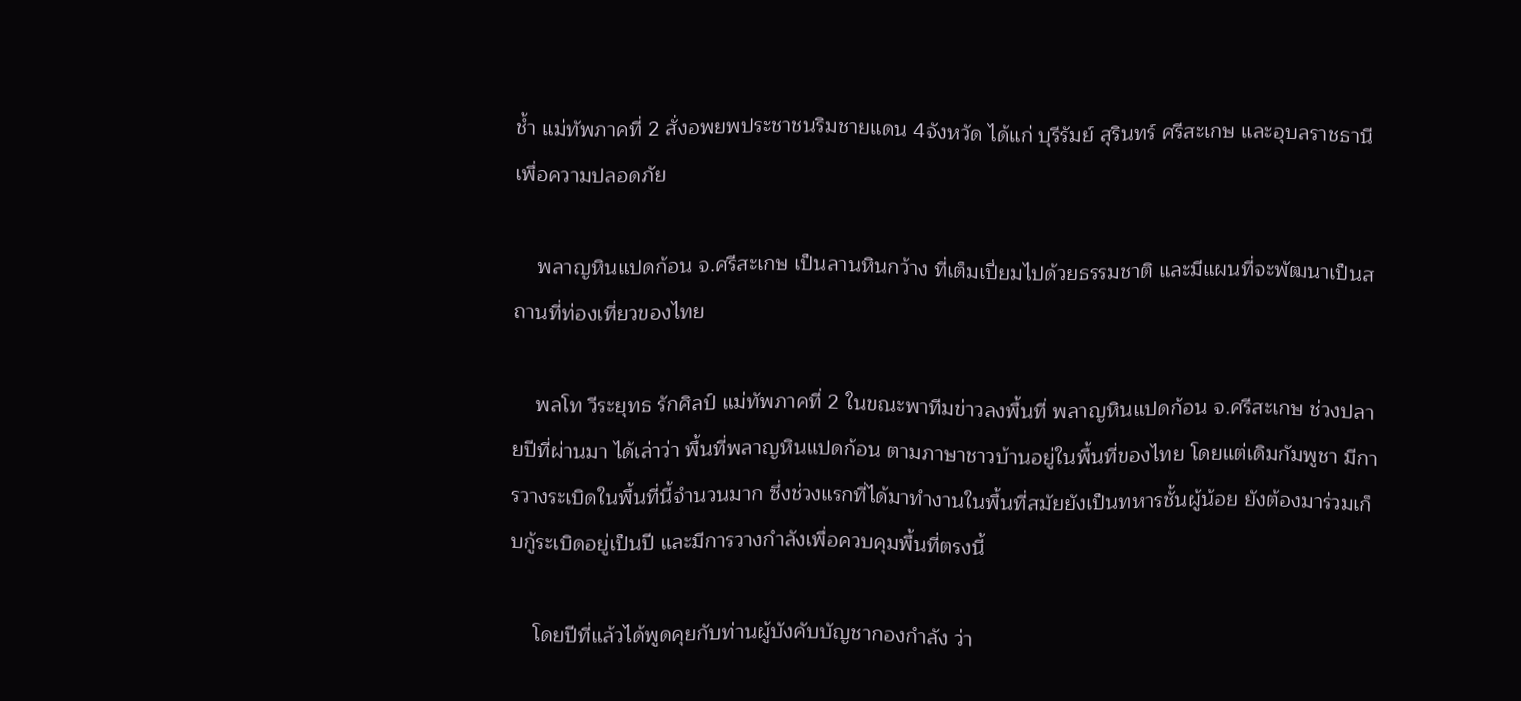ช้ำ แม่ทัพภาคที่ 2 สั่งอพยพประชาชนริมชายแดน 4จังหวัด ได้แก่ บุรีรัมย์ สุรินทร์ ศรีสะเกษ และอุบลราชธานี เพื่อความปลอดภัย

    พลาญหินแปดก้อน จ.ศรีสะเกษ เป็นลานหินกว้าง ที่เต็มเปี่ยมไปด้วยธรรมชาติ และมีแผนที่จะพัฒนาเป็นสถานที่ท่องเที่ยวของไทย

    พลโท วีระยุทธ รักศิลป์ แม่ทัพภาคที่ 2 ในขณะพาทีมข่าวลงพื้นที่ พลาญหินแปดก้อน จ.ศรีสะเกษ ช่วงปลายปีที่ผ่านมา ได้เล่าว่า พื้นที่พลาญหินแปดก้อน ตามภาษาชาวบ้านอยู่ในพื้นที่ของไทย โดยแต่เดิมกัมพูชา มีการวางระเบิดในพื้นที่นี้จำนวนมาก ซึ่งช่วงแรกที่ได้มาทำงานในพื้นที่สมัยยังเป็นทหารชั้นผู้น้อย ยังต้องมาร่วมเก็บกู้ระเบิดอยู่เป็นปี และมีการวางกำลังเพื่อควบคุมพื้นที่ตรงนี้

    โดยปีที่แล้วได้พูดคุยกับท่านผู้บังคับบัญชากองกำลัง ว่า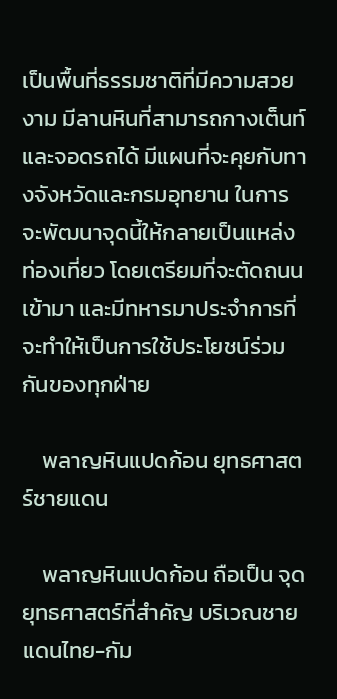เป็นพื้นที่ธรรมชาติที่มีความสวยงาม มีลานหินที่สามารถกางเต็นท์ และจอดรถได้ มีแผนที่จะคุยกับทางจังหวัดและกรมอุทยาน ในการจะพัฒนาจุดนี้ให้กลายเป็นแหล่งท่องเที่ยว โดยเตรียมที่จะตัดถนนเข้ามา และมีทหารมาประจำการที่จะทำให้เป็นการใช้ประโยชน์ร่วมกันของทุกฝ่าย

    พลาญหินแปดก้อน ยุทธศาสตร์ชายแดน

    พลาญหินแปดก้อน ถือเป็น จุดยุทธศาสตร์ที่สำคัญ บริเวณชายแดนไทย-กัม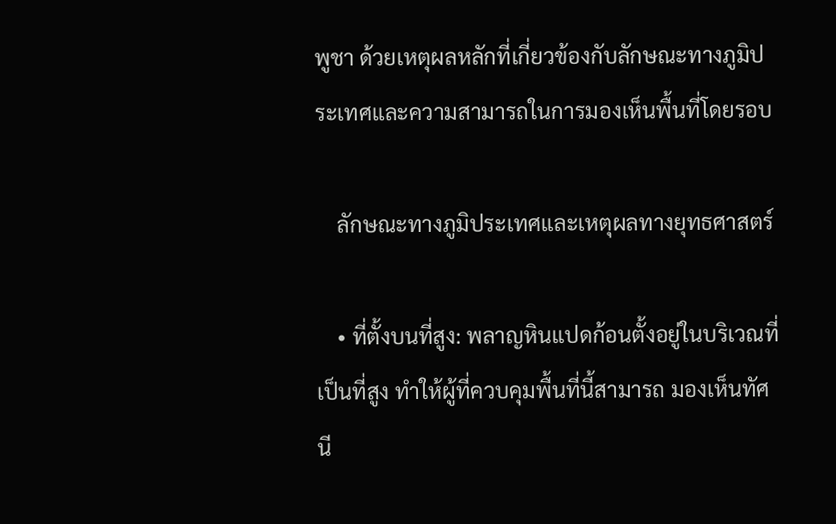พูชา ด้วยเหตุผลหลักที่เกี่ยวข้องกับลักษณะทางภูมิประเทศและความสามารถในการมองเห็นพื้นที่โดยรอบ

    ลักษณะทางภูมิประเทศและเหตุผลทางยุทธศาสตร์

    • ที่ตั้งบนที่สูง: พลาญหินแปดก้อนตั้งอยู่ในบริเวณที่เป็นที่สูง ทำให้ผู้ที่ควบคุมพื้นที่นี้สามารถ มองเห็นทัศนี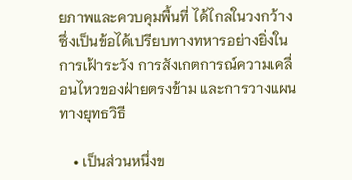ยภาพและควบคุมพื้นที่ ได้ไกลในวงกว้าง ซึ่งเป็นข้อได้เปรียบทางทหารอย่างยิ่งในการเฝ้าระวัง การสังเกตการณ์ความเคลื่อนไหวของฝ่ายตรงข้าม และการวางแผนทางยุทธวิธี

    • เป็นส่วนหนึ่งข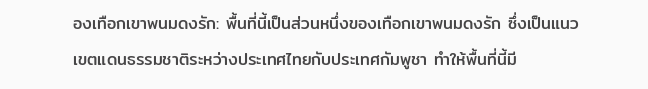องเทือกเขาพนมดงรัก: พื้นที่นี้เป็นส่วนหนึ่งของเทือกเขาพนมดงรัก ซึ่งเป็นแนวเขตแดนธรรมชาติระหว่างประเทศไทยกับประเทศกัมพูชา ทำให้พื้นที่นี้มี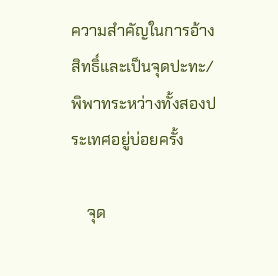ความสำคัญในการอ้างสิทธิ์และเป็นจุดปะทะ/พิพาทระหว่างทั้งสองประเทศอยู่บ่อยครั้ง

    จุด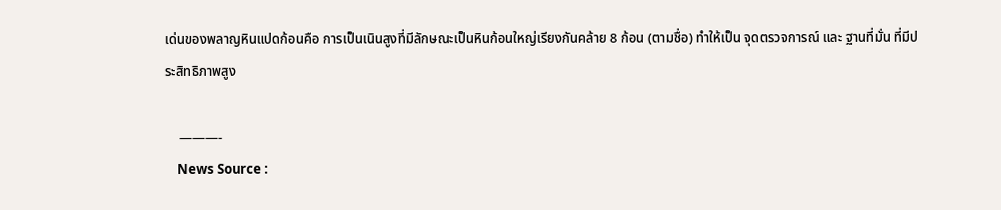เด่นของพลาญหินแปดก้อนคือ การเป็นเนินสูงที่มีลักษณะเป็นหินก้อนใหญ่เรียงกันคล้าย 8 ก้อน (ตามชื่อ) ทำให้เป็น จุดตรวจการณ์ และ ฐานที่มั่น ที่มีประสิทธิภาพสูง

    ———-
    News Source :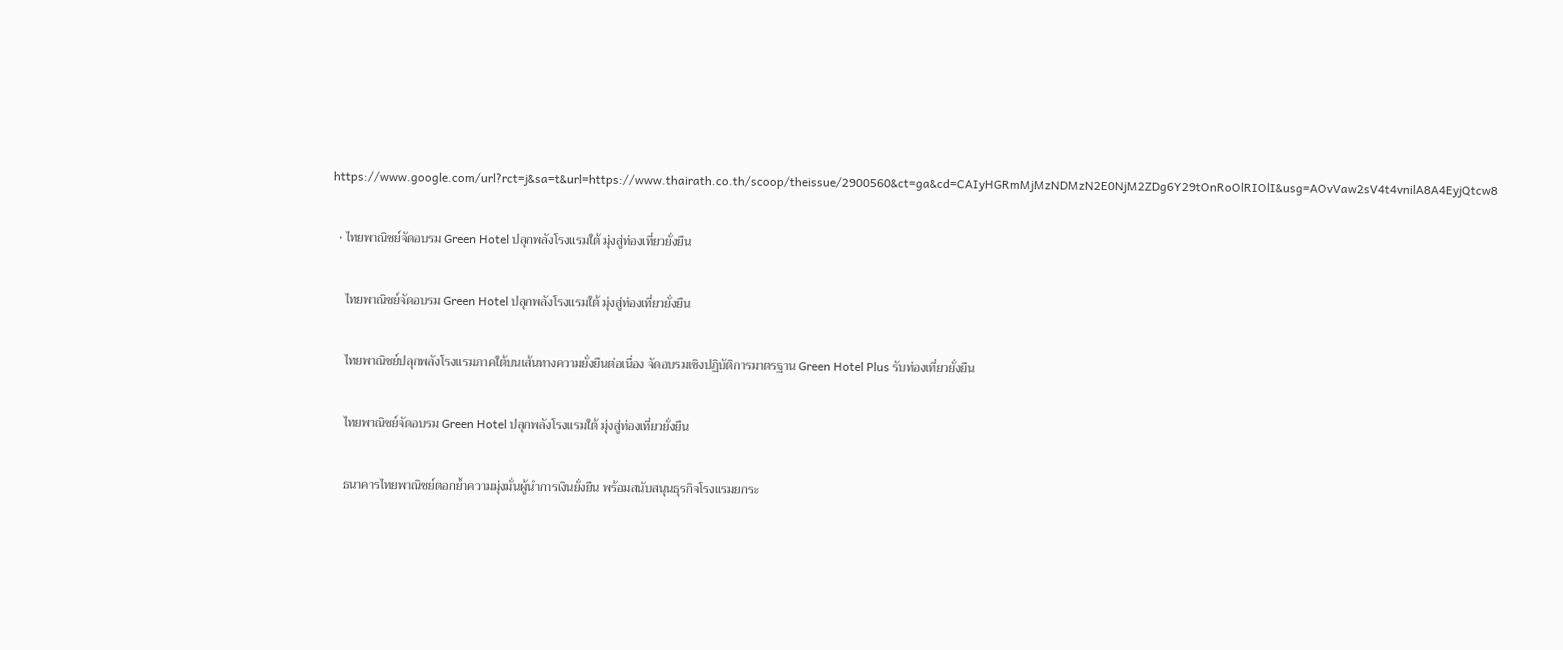https://www.google.com/url?rct=j&sa=t&url=https://www.thairath.co.th/scoop/theissue/2900560&ct=ga&cd=CAIyHGRmMjMzNDMzN2E0NjM2ZDg6Y29tOnRoOlRIOlI&usg=AOvVaw2sV4t4vnilA8A4EyjQtcw8

  • ไทยพาณิชย์จัดอบรม Green Hotel ปลุกพลังโรงแรมใต้ มุ่งสู่ท่องเที่ยวยั่งยืน

    ไทยพาณิชย์จัดอบรม Green Hotel ปลุกพลังโรงแรมใต้ มุ่งสู่ท่องเที่ยวยั่งยืน

    ไทยพาณิชย์ปลุกพลังโรงแรมภาคใต้บนเส้นทางความยั่งยืนต่อเนื่อง จัดอบรมเชิงปฏิบัติการมาตรฐาน Green Hotel Plus รับท่องเที่ยวยั่งยืน

    ไทยพาณิชย์จัดอบรม Green Hotel ปลุกพลังโรงแรมใต้ มุ่งสู่ท่องเที่ยวยั่งยืน

    ธนาคารไทยพาณิชย์ตอกย้ำความมุ่งมั่นผู้นำการเงินยั่งยืน พร้อมสนับสนุนธุรกิจโรงแรมยกระ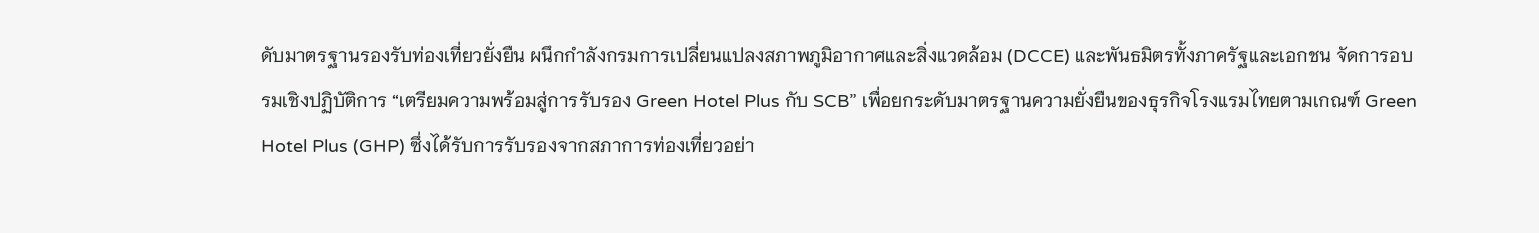ดับมาตรฐานรองรับท่องเที่ยวยั่งยืน ผนึกกำลังกรมการเปลี่ยนแปลงสภาพภูมิอากาศและสิ่งแวดล้อม (DCCE) และพันธมิตรทั้งภาครัฐและเอกชน จัดการอบรมเชิงปฏิบัติการ “เตรียมความพร้อมสู่การรับรอง Green Hotel Plus กับ SCB” เพื่อยกระดับมาตรฐานความยั่งยืนของธุรกิจโรงแรมไทยตามเกณฑ์ Green Hotel Plus (GHP) ซึ่งได้รับการรับรองจากสภาการท่องเที่ยวอย่า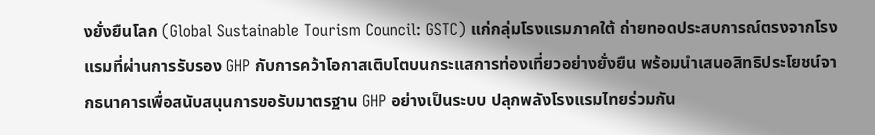งยั่งยืนโลก (Global Sustainable Tourism Council: GSTC) แก่กลุ่มโรงแรมภาคใต้ ถ่ายทอดประสบการณ์ตรงจากโรงแรมที่ผ่านการรับรอง GHP กับการคว้าโอกาสเติบโตบนกระแสการท่องเที่ยวอย่างยั่งยืน พร้อมนำเสนอสิทธิประโยชน์จากธนาคารเพื่อสนับสนุนการขอรับมาตรฐาน GHP อย่างเป็นระบบ ปลุกพลังโรงแรมไทยร่วมกัน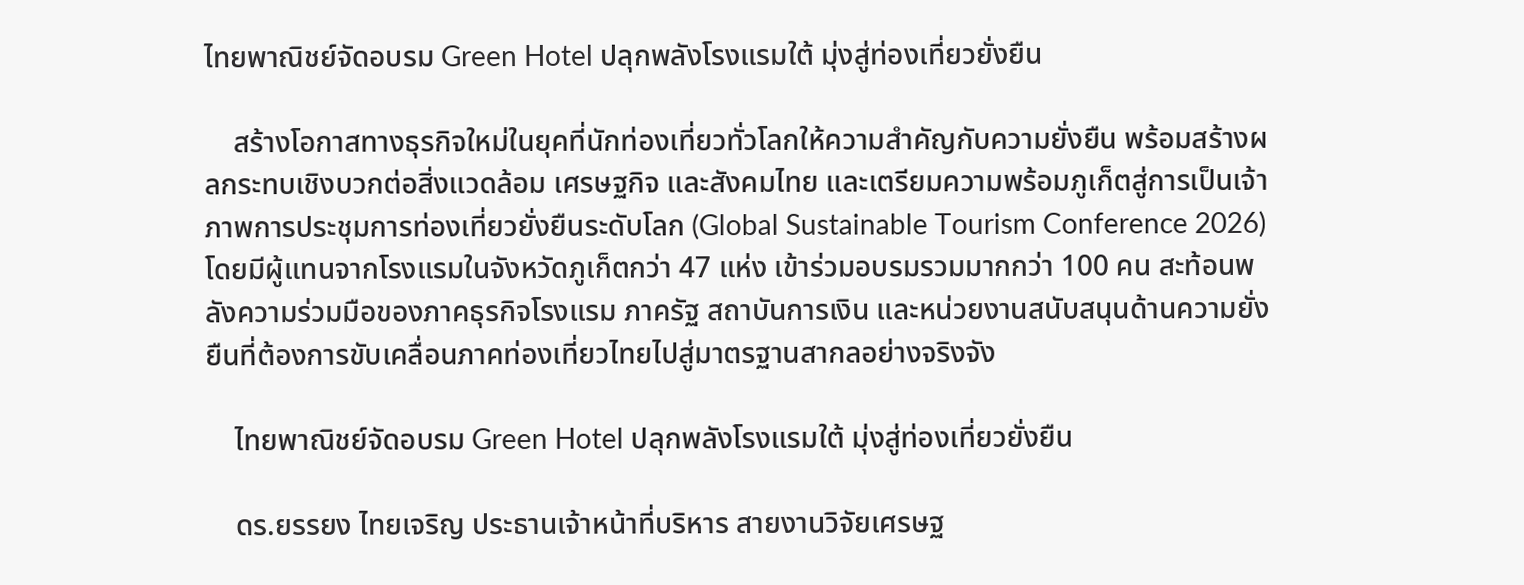ไทยพาณิชย์จัดอบรม Green Hotel ปลุกพลังโรงแรมใต้ มุ่งสู่ท่องเที่ยวยั่งยืน

    สร้างโอกาสทางธุรกิจใหม่ในยุคที่นักท่องเที่ยวทั่วโลกให้ความสำคัญกับความยั่งยืน พร้อมสร้างผลกระทบเชิงบวกต่อสิ่งแวดล้อม เศรษฐกิจ และสังคมไทย และเตรียมความพร้อมภูเก็ตสู่การเป็นเจ้าภาพการประชุมการท่องเที่ยวยั่งยืนระดับโลก (Global Sustainable Tourism Conference 2026) โดยมีผู้แทนจากโรงแรมในจังหวัดภูเก็ตกว่า 47 แห่ง เข้าร่วมอบรมรวมมากกว่า 100 คน สะท้อนพลังความร่วมมือของภาคธุรกิจโรงแรม ภาครัฐ สถาบันการเงิน และหน่วยงานสนับสนุนด้านความยั่งยืนที่ต้องการขับเคลื่อนภาคท่องเที่ยวไทยไปสู่มาตรฐานสากลอย่างจริงจัง

    ไทยพาณิชย์จัดอบรม Green Hotel ปลุกพลังโรงแรมใต้ มุ่งสู่ท่องเที่ยวยั่งยืน

    ดร.ยรรยง ไทยเจริญ ประธานเจ้าหน้าที่บริหาร สายงานวิจัยเศรษฐ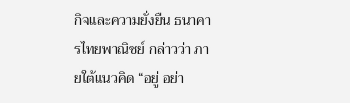กิจและความยั่งยืน ธนาคารไทยพาณิชย์ กล่าวว่า ภายใต้แนวคิด “อยู่ อย่า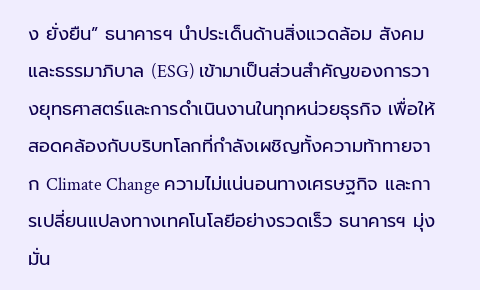ง ยั่งยืน” ธนาคารฯ นำประเด็นด้านสิ่งแวดล้อม สังคม และธรรมาภิบาล (ESG) เข้ามาเป็นส่วนสำคัญของการวางยุทธศาสตร์และการดำเนินงานในทุกหน่วยธุรกิจ เพื่อให้สอดคล้องกับบริบทโลกที่กำลังเผชิญทั้งความท้าทายจาก Climate Change ความไม่แน่นอนทางเศรษฐกิจ และการเปลี่ยนแปลงทางเทคโนโลยีอย่างรวดเร็ว ธนาคารฯ มุ่งมั่น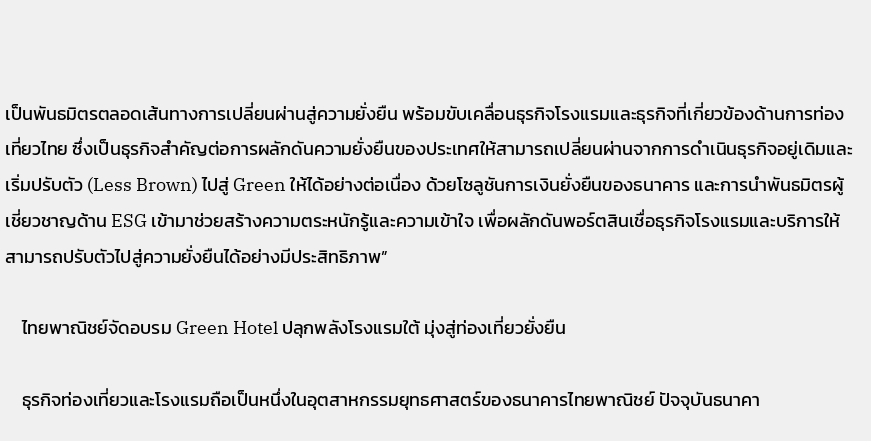เป็นพันธมิตรตลอดเส้นทางการเปลี่ยนผ่านสู่ความยั่งยืน พร้อมขับเคลื่อนธุรกิจโรงแรมและธุรกิจที่เกี่ยวข้องด้านการท่องเที่ยวไทย ซึ่งเป็นธุรกิจสำคัญต่อการผลักดันความยั่งยืนของประเทศให้สามารถเปลี่ยนผ่านจากการดำเนินธุรกิจอยู่เดิมและเริ่มปรับตัว (Less Brown) ไปสู่ Green ให้ได้อย่างต่อเนื่อง ด้วยโซลูชันการเงินยั่งยืนของธนาคาร และการนำพันธมิตรผู้เชี่ยวชาญด้าน ESG เข้ามาช่วยสร้างความตระหนักรู้และความเข้าใจ เพื่อผลักดันพอร์ตสินเชื่อธุรกิจโรงแรมและบริการให้สามารถปรับตัวไปสู่ความยั่งยืนได้อย่างมีประสิทธิภาพ”

    ไทยพาณิชย์จัดอบรม Green Hotel ปลุกพลังโรงแรมใต้ มุ่งสู่ท่องเที่ยวยั่งยืน

    ธุรกิจท่องเที่ยวและโรงแรมถือเป็นหนึ่งในอุตสาหกรรมยุทธศาสตร์ของธนาคารไทยพาณิชย์ ปัจจุบันธนาคา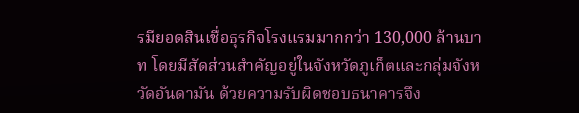รมียอดสินเชื่อธุรกิจโรงแรมมากกว่า 130,000 ล้านบาท โดยมีสัดส่วนสำคัญอยู่ในจังหวัดภูเก็ตและกลุ่มจังหวัดอันดามัน ด้วยความรับผิดชอบธนาคารจึง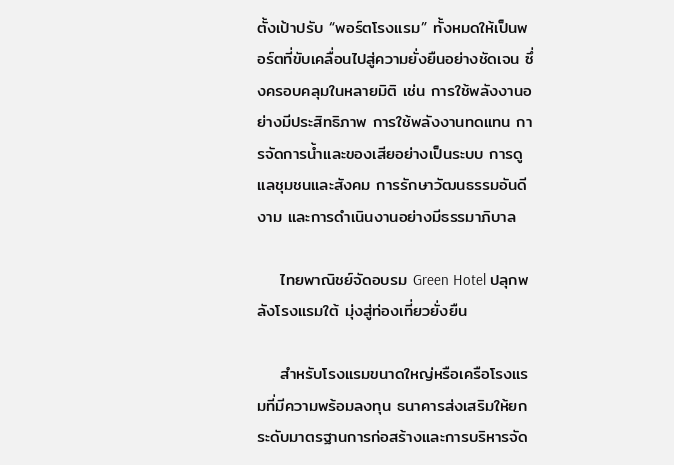ตั้งเป้าปรับ “พอร์ตโรงแรม” ทั้งหมดให้เป็นพอร์ตที่ขับเคลื่อนไปสู่ความยั่งยืนอย่างชัดเจน ซึ่งครอบคลุมในหลายมิติ เช่น การใช้พลังงานอย่างมีประสิทธิภาพ การใช้พลังงานทดแทน การจัดการน้ำและของเสียอย่างเป็นระบบ การดูแลชุมชนและสังคม การรักษาวัฒนธรรมอันดีงาม และการดำเนินงานอย่างมีธรรมาภิบาล

    ไทยพาณิชย์จัดอบรม Green Hotel ปลุกพลังโรงแรมใต้ มุ่งสู่ท่องเที่ยวยั่งยืน

    สำหรับโรงแรมขนาดใหญ่หรือเครือโรงแรมที่มีความพร้อมลงทุน ธนาคารส่งเสริมให้ยกระดับมาตรฐานการก่อสร้างและการบริหารจัด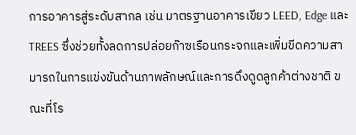การอาคารสู่ระดับสากล เช่น มาตรฐานอาคารเขียว LEED, Edge และ TREES ซึ่งช่วยทั้งลดการปล่อยก๊าซเรือนกระจกและเพิ่มขีดความสามารถในการแข่งขันด้านภาพลักษณ์และการดึงดูดลูกค้าต่างชาติ ขณะที่โร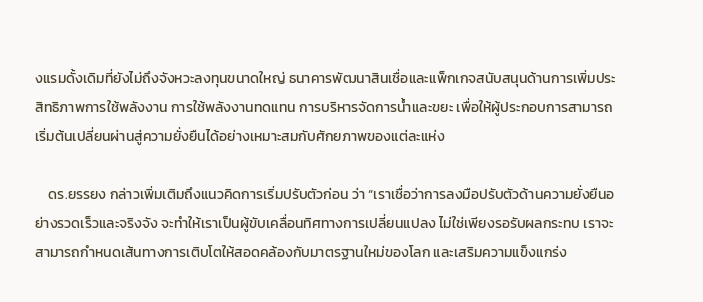งแรมดั้งเดิมที่ยังไม่ถึงจังหวะลงทุนขนาดใหญ่ ธนาคารพัฒนาสินเชื่อและแพ็กเกจสนับสนุนด้านการเพิ่มประสิทธิภาพการใช้พลังงาน การใช้พลังงานทดแทน การบริหารจัดการน้ำและขยะ เพื่อให้ผู้ประกอบการสามารถเริ่มต้นเปลี่ยนผ่านสู่ความยั่งยืนได้อย่างเหมาะสมกับศักยภาพของแต่ละแห่ง

    ดร.ยรรยง กล่าวเพิ่มเติมถึงแนวคิดการเริ่มปรับตัวก่อน ว่า “เราเชื่อว่าการลงมือปรับตัวด้านความยั่งยืนอย่างรวดเร็วและจริงจัง จะทำให้เราเป็นผู้ขับเคลื่อนทิศทางการเปลี่ยนแปลง ไม่ใช่เพียงรอรับผลกระทบ เราจะสามารถกำหนดเส้นทางการเติบโตให้สอดคล้องกับมาตรฐานใหม่ของโลก และเสริมความแข็งแกร่ง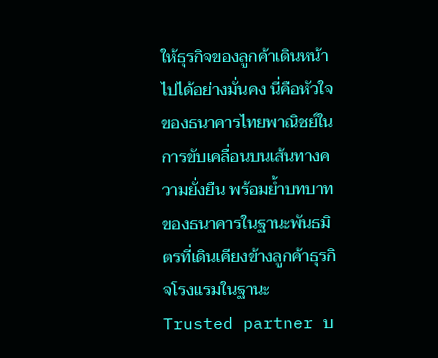ให้ธุรกิจของลูกค้าเดินหน้าไปได้อย่างมั่นคง นี่คือหัวใจของธนาคารไทยพาณิชย์ในการขับเคลื่อนบนเส้นทางความยั่งยืน พร้อมย้ำบทบาทของธนาคารในฐานะพันธมิตรที่เดินเคียงข้างลูกค้าธุรกิจโรงแรมในฐานะ Trusted partner บ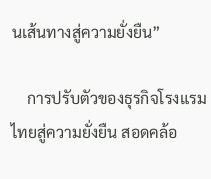นเส้นทางสู่ความยั่งยืน”

    การปรับตัวของธุรกิจโรงแรมไทยสู่ความยั่งยืน สอดคล้อ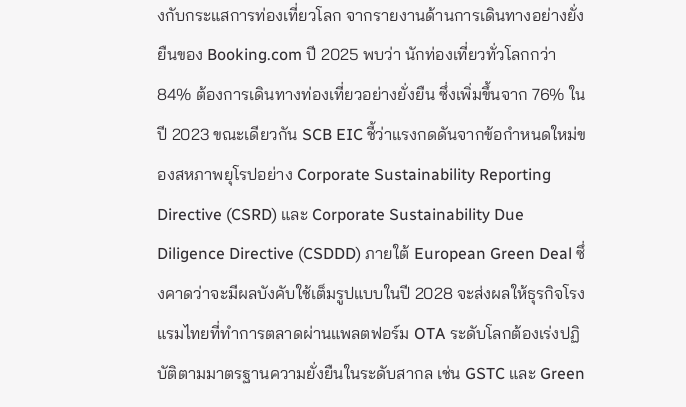งกับกระแสการท่องเที่ยวโลก จากรายงานด้านการเดินทางอย่างยั่งยืนของ Booking.com ปี 2025 พบว่า นักท่องเที่ยวทั่วโลกกว่า 84% ต้องการเดินทางท่องเที่ยวอย่างยั่งยืน ซึ่งเพิ่มขึ้นจาก 76% ในปี 2023 ขณะเดียวกัน SCB EIC ชี้ว่าแรงกดดันจากข้อกำหนดใหม่ของสหภาพยุโรปอย่าง Corporate Sustainability Reporting Directive (CSRD) และ Corporate Sustainability Due Diligence Directive (CSDDD) ภายใต้ European Green Deal ซึ่งคาดว่าจะมีผลบังคับใช้เต็มรูปแบบในปี 2028 จะส่งผลให้ธุรกิจโรงแรมไทยที่ทำการตลาดผ่านแพลตฟอร์ม OTA ระดับโลกต้องเร่งปฏิบัติตามมาตรฐานความยั่งยืนในระดับสากล เช่น GSTC และ Green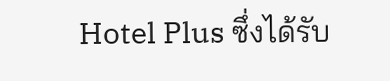Hotel Plus ซึ่งได้รับ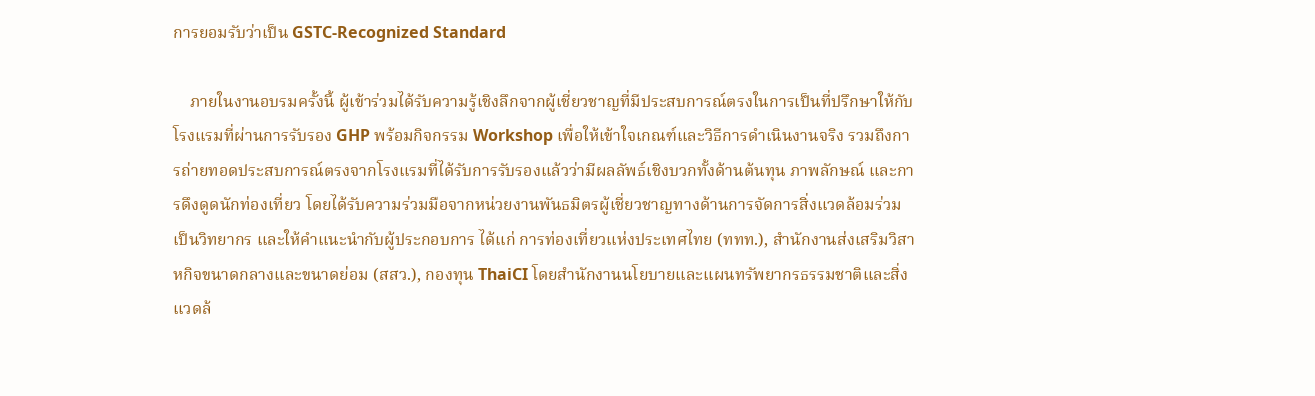การยอมรับว่าเป็น GSTC-Recognized Standard

    ภายในงานอบรมครั้งนี้ ผู้เข้าร่วมได้รับความรู้เชิงลึกจากผู้เชี่ยวชาญที่มีประสบการณ์ตรงในการเป็นที่ปรึกษาให้กับโรงแรมที่ผ่านการรับรอง GHP พร้อมกิจกรรม Workshop เพื่อให้เข้าใจเกณฑ์และวิธีการดำเนินงานจริง รวมถึงการถ่ายทอดประสบการณ์ตรงจากโรงแรมที่ได้รับการรับรองแล้วว่ามีผลลัพธ์เชิงบวกทั้งด้านต้นทุน ภาพลักษณ์ และการดึงดูดนักท่องเที่ยว โดยได้รับความร่วมมือจากหน่วยงานพันธมิตรผู้เชี่ยวชาญทางด้านการจัดการสิ่งแวดล้อมร่วมเป็นวิทยากร และให้คำแนะนำกับผู้ประกอบการ ได้แก่ การท่องเที่ยวแห่งประเทศไทย (ททท.), สำนักงานส่งเสริมวิสาหกิจขนาดกลางและขนาดย่อม (สสว.), กองทุน ThaiCI โดยสำนักงานนโยบายและแผนทรัพยากรธรรมชาติและสิ่งแวดล้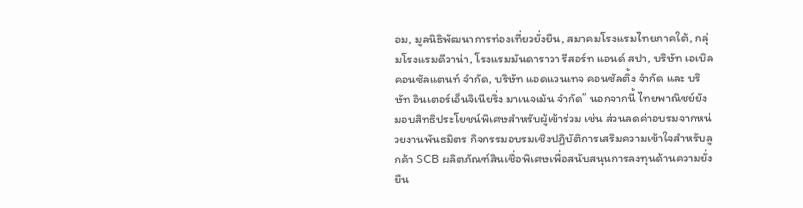อม, มูลนิธิพัฒนาการท่องเที่ยวยั่งยืน, สมาคมโรงแรมไทยภาคใต้, กลุ่มโรงแรมดีวาน่า, โรงแรมมันดาราวา รีสอร์ท แอนด์ สปา, บริษัท เอเบิล คอนซัลแตนท์ จำกัด, บริษัท แอดแวนเทจ คอนซัลติ้ง จำกัด และ บริษัท อินเตอร์เอ็นจิเนียริ่ง มาเนจเม้น จำกัด” นอกจากนี้ ไทยพาณิชย์ยังมอบสิทธิประโยชน์พิเศษสำหรับผู้เข้าร่วม เช่น ส่วนลดค่าอบรมจากหน่วยงานพันธมิตร กิจกรรมอบรมเชิงปฏิบัติการเสริมความเข้าใจสำหรับลูกค้า SCB ผลิตภัณฑ์สินเชื่อพิเศษเพื่อสนับสนุนการลงทุนด้านความยั่งยืน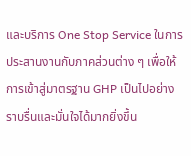และบริการ One Stop Service ในการประสานงานกับภาคส่วนต่าง ๆ เพื่อให้การเข้าสู่มาตรฐาน GHP เป็นไปอย่างราบรื่นและมั่นใจได้มากยิ่งขึ้น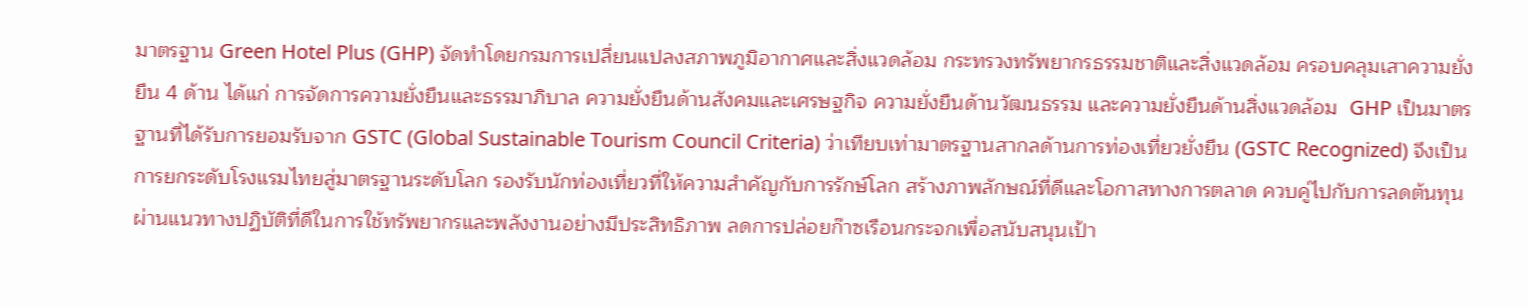มาตรฐาน Green Hotel Plus (GHP) จัดทำโดยกรมการเปลี่ยนแปลงสภาพภูมิอากาศและสิ่งแวดล้อม กระทรวงทรัพยากรธรรมชาติและสิ่งแวดล้อม ครอบคลุมเสาความยั่งยืน 4 ด้าน ได้แก่ การจัดการความยั่งยืนและธรรมาภิบาล ความยั่งยืนด้านสังคมและเศรษฐกิจ ความยั่งยืนด้านวัฒนธรรม และความยั่งยืนด้านสิ่งแวดล้อม  GHP เป็นมาตรฐานที่ได้รับการยอมรับจาก GSTC (Global Sustainable Tourism Council Criteria) ว่าเทียบเท่ามาตรฐานสากลด้านการท่องเที่ยวยั่งยืน (GSTC Recognized) จึงเป็นการยกระดับโรงแรมไทยสู่มาตรฐานระดับโลก รองรับนักท่องเที่ยวที่ให้ความสำคัญกับการรักษ์โลก สร้างภาพลักษณ์ที่ดีและโอกาสทางการตลาด ควบคู่ไปกับการลดต้นทุนผ่านแนวทางปฏิบัติที่ดีในการใช้ทรัพยากรและพลังงานอย่างมีประสิทธิภาพ ลดการปล่อยก๊าซเรือนกระจกเพื่อสนับสนุนเป้า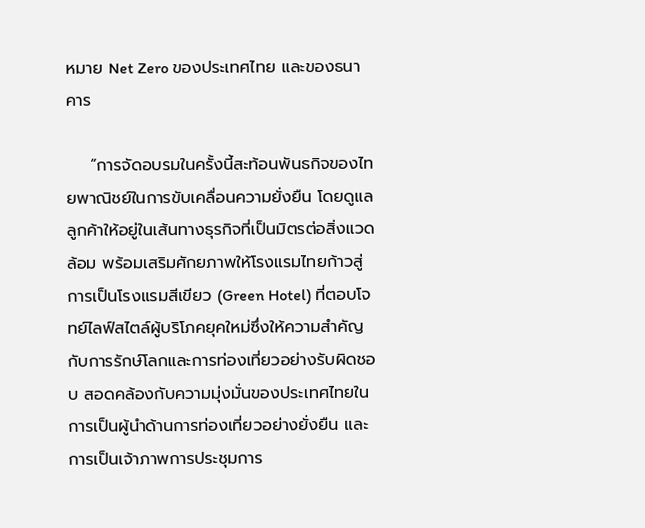หมาย Net Zero ของประเทศไทย และของธนาคาร

    “การจัดอบรมในครั้งนี้สะท้อนพันธกิจของไทยพาณิชย์ในการขับเคลื่อนความยั่งยืน โดยดูแลลูกค้าให้อยู่ในเส้นทางธุรกิจที่เป็นมิตรต่อสิ่งแวดล้อม พร้อมเสริมศักยภาพให้โรงแรมไทยก้าวสู่การเป็นโรงแรมสีเขียว (Green Hotel) ที่ตอบโจทย์ไลฟ์สไตล์ผู้บริโภคยุคใหม่ซึ่งให้ความสำคัญกับการรักษ์โลกและการท่องเที่ยวอย่างรับผิดชอบ สอดคล้องกับความมุ่งมั่นของประเทศไทยในการเป็นผู้นำด้านการท่องเที่ยวอย่างยั่งยืน และการเป็นเจ้าภาพการประชุมการ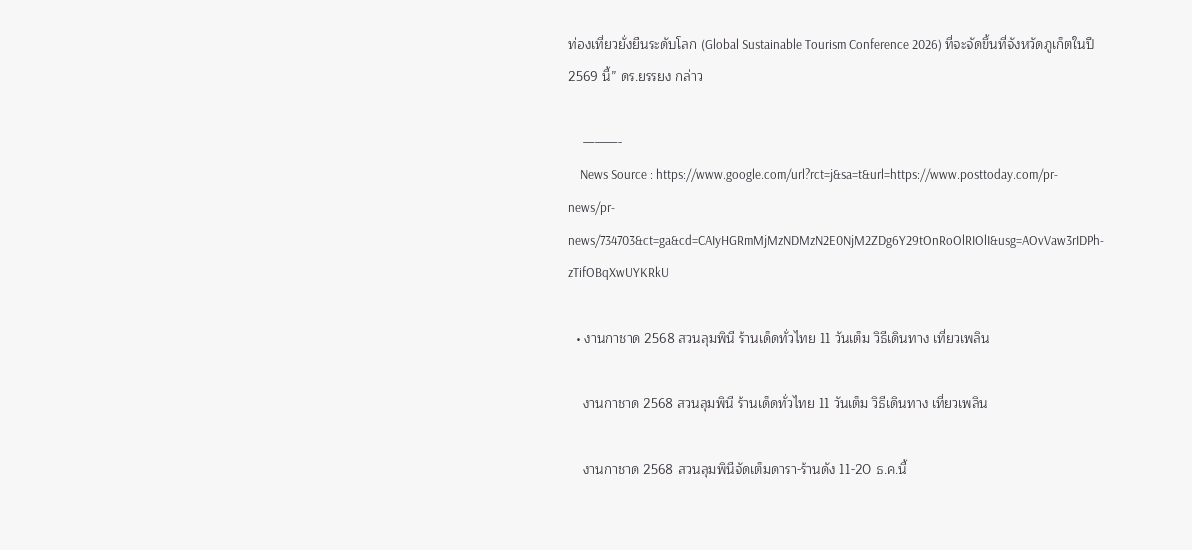ท่องเที่ยวยั่งยืนระดับโลก (Global Sustainable Tourism Conference 2026) ที่จะจัดขึ้นที่จังหวัดภูเก็ตในปี 2569 นี้” ดร.ยรรยง กล่าว

    ———-
    News Source : https://www.google.com/url?rct=j&sa=t&url=https://www.posttoday.com/pr-news/pr-news/734703&ct=ga&cd=CAIyHGRmMjMzNDMzN2E0NjM2ZDg6Y29tOnRoOlRIOlI&usg=AOvVaw3rIDPh-zTifOBqXwUYKRkU

  • งานกาชาด 2568 สวนลุมพินี ร้านเด็ดทั่วไทย 11 วันเต็ม วิธีเดินทาง เที่ยวเพลิน

    งานกาชาด 2568 สวนลุมพินี ร้านเด็ดทั่วไทย 11 วันเต็ม วิธีเดินทาง เที่ยวเพลิน

    งานกาชาด 2568 สวนลุมพินีจัดเต็มดารา-ร้านดัง 11-20 ธ.ค.นี้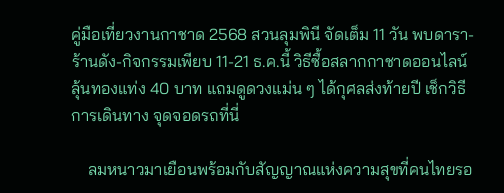คู่มือเที่ยวงานกาชาด 2568 สวนลุมพินี จัดเต็ม 11 วัน พบดารา-ร้านดัง-กิจกรรมเพียบ 11-21 ธ.ค.นี้ วิธีซื้อสลากกาชาดออนไลน์ ลุ้นทองแท่ง 40 บาท แถมดูดวงแม่น ๆ ได้กุศลส่งท้ายปี เช็กวิธีการเดินทาง จุดจอดรถที่นี่

    ลมหนาวมาเยือนพร้อมกับสัญญาณแห่งความสุขที่คนไทยรอ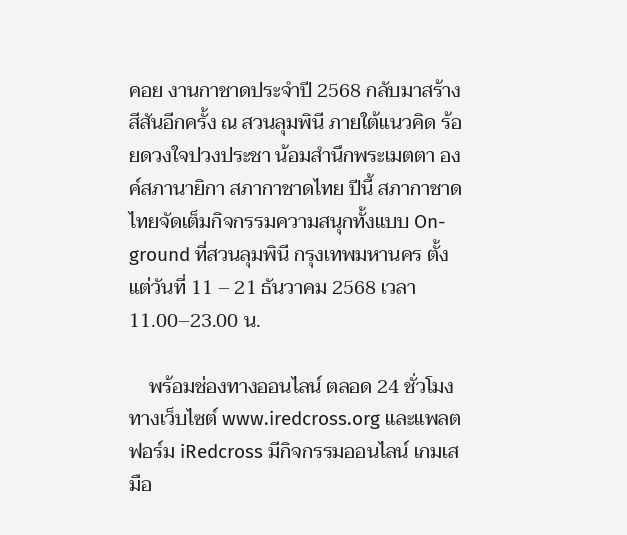คอย งานกาชาดประจำปี 2568 กลับมาสร้างสีสันอีกครั้ง ณ สวนลุมพินี ภายใต้แนวคิด ร้อยดวงใจปวงประชา น้อมสำนึกพระเมตตา องค์สภานายิกา สภากาชาดไทย ปีนี้ สภากาชาดไทยจัดเต็มกิจกรรมความสนุกทั้งแบบ On-ground ที่สวนลุมพินี กรุงเทพมหานคร ตั้งแต่วันที่ 11 – 21 ธันวาคม 2568 เวลา 11.00–23.00 น.

    พร้อมช่องทางออนไลน์ ตลอด 24 ชั่วโมง ทางเว็บไซต์ www.iredcross.org และแพลตฟอร์ม iRedcross มีกิจกรรมออนไลน์ เกมเสมือ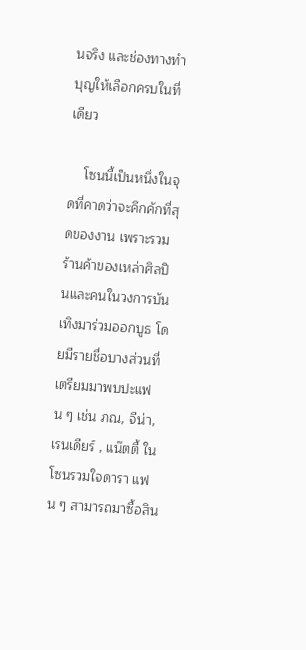นจริง และช่องทางทำบุญให้เลือกครบในที่เดียว

    โซนนี้เป็นหนึ่งในจุดที่คาดว่าจะคึกคักที่สุดของงาน เพราะรวมร้านค้าของเหล่าศิลปินและคนในวงการบันเทิงมาร่วมออกบูธ โดยมีรายชื่อบางส่วนที่เตรียมมาพบปะแฟน ๆ เช่น ภณ, จีน่า, เรนเดียร์ , แน๊ตตี้ ในโซนรวมใจดารา แฟน ๆ สามารถมาซื้อสิน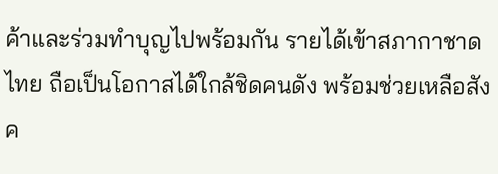ค้าและร่วมทำบุญไปพร้อมกัน รายได้เข้าสภากาชาดไทย ถือเป็นโอกาสได้ใกล้ชิดคนดัง พร้อมช่วยเหลือสังค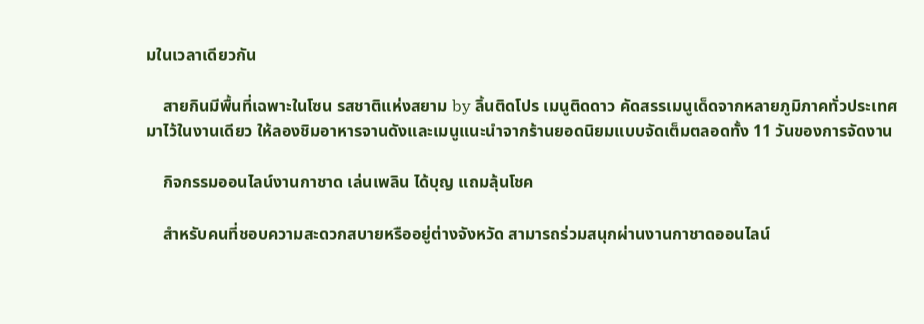มในเวลาเดียวกัน

    สายกินมีพื้นที่เฉพาะในโซน รสชาติแห่งสยาม by ลิ้นติดโปร เมนูติดดาว คัดสรรเมนูเด็ดจากหลายภูมิภาคทั่วประเทศมาไว้ในงานเดียว ให้ลองชิมอาหารจานดังและเมนูแนะนำจากร้านยอดนิยมแบบจัดเต็มตลอดทั้ง 11 วันของการจัดงาน

    กิจกรรมออนไลน์งานกาชาด เล่นเพลิน ได้บุญ แถมลุ้นโชค

    สำหรับคนที่ชอบความสะดวกสบายหรืออยู่ต่างจังหวัด สามารถร่วมสนุกผ่านงานกาชาดออนไลน์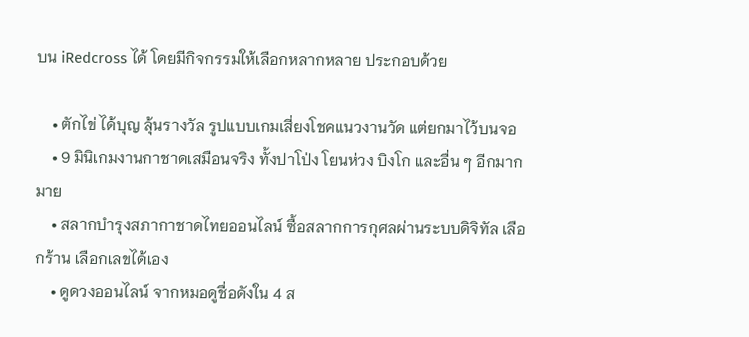บน iRedcross ได้ โดยมีกิจกรรมให้เลือกหลากหลาย ประกอบด้วย

    • ตักไข่ ได้บุญ ลุ้นรางวัล รูปแบบเกมเสี่ยงโชคแนวงานวัด แต่ยกมาไว้บนจอ
    • 9 มินิเกมงานกาชาดเสมือนจริง ทั้งปาโป่ง โยนห่วง บิงโก และอื่น ๆ อีกมากมาย
    • สลากบำรุงสภากาชาดไทยออนไลน์ ซื้อสลากการกุศลผ่านระบบดิจิทัล เลือกร้าน เลือกเลขได้เอง
    • ดูดวงออนไลน์ จากหมอดูชื่อดังใน 4 ส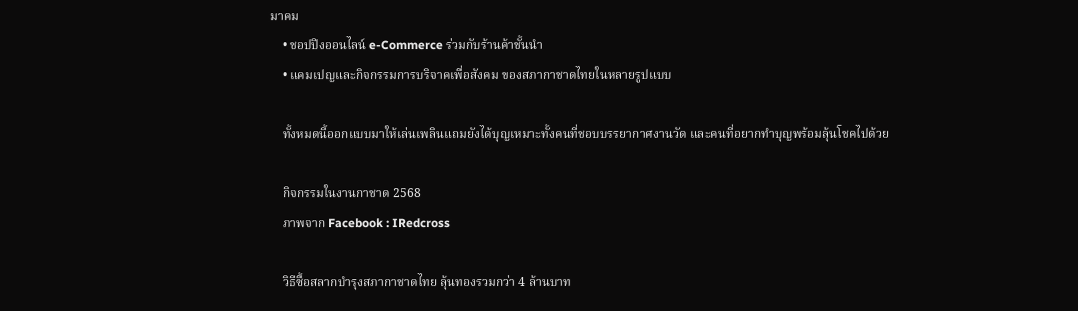มาคม
    • ชอปปิงออนไลน์ e-Commerce ร่วมกับร้านค้าชั้นนำ
    • แคมเปญและกิจกรรมการบริจาคเพื่อสังคม ของสภากาชาดไทยในหลายรูปแบบ

    ทั้งหมดนี้ออกแบบมาให้เล่นเพลินแถมยังได้บุญเหมาะทั้งคนที่ชอบบรรยากาศงานวัด และคนที่อยากทำบุญพร้อมลุ้นโชคไปด้วย

    กิจกรรมในงานกาชาด 2568
    ภาพจาก Facebook : IRedcross

    วิธีซื้อสลากบำรุงสภากาชาดไทย ลุ้นทองรวมกว่า 4 ล้านบาท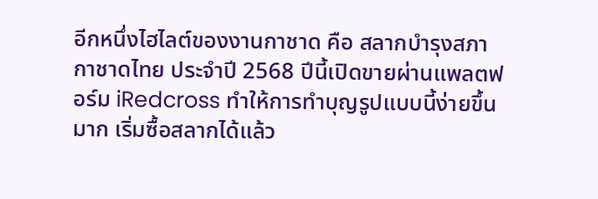อีกหนึ่งไฮไลต์ของงานกาชาด คือ สลากบำรุงสภากาชาดไทย ประจำปี 2568 ปีนี้เปิดขายผ่านแพลตฟอร์ม iRedcross ทำให้การทำบุญรูปแบบนี้ง่ายขึ้นมาก เริ่มซื้อสลากได้แล้ว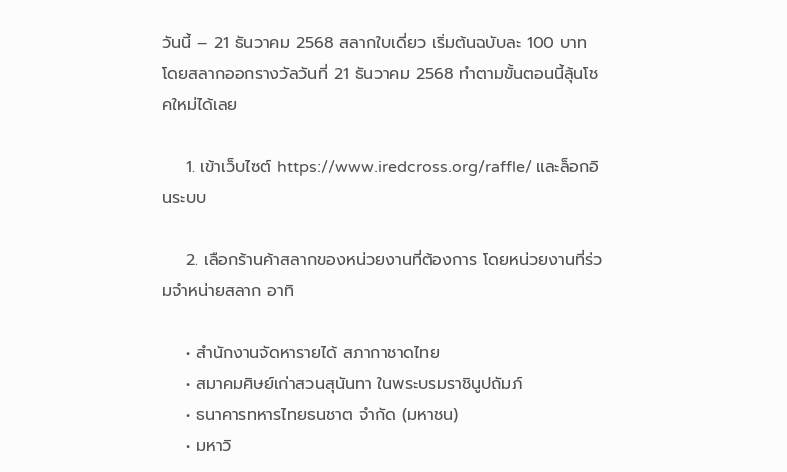วันนี้ – 21 ธันวาคม 2568 สลากใบเดี่ยว เริ่มต้นฉบับละ 100 บาท โดยสลากออกรางวัลวันที่ 21 ธันวาคม 2568 ทำตามขั้นตอนนี้ลุ้นโชคใหม่ได้เลย

    1. เข้าเว็บไซต์ https://www.iredcross.org/raffle/ และล็อกอินระบบ

    2. เลือกร้านค้าสลากของหน่วยงานที่ต้องการ โดยหน่วยงานที่ร่วมจำหน่ายสลาก อาทิ

    • สำนักงานจัดหารายได้ สภากาชาดไทย
    • สมาคมศิษย์เก่าสวนสุนันทา ในพระบรมราชินูปถัมภ์
    • ธนาคารทหารไทยธนชาต จำกัด (มหาชน)
    • มหาวิ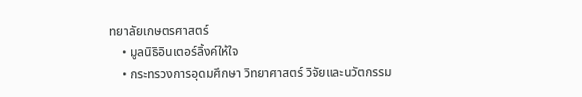ทยาลัยเกษตรศาสตร์
    • มูลนิธิอินเตอร์ลิ้งค์ให้ใจ
    • กระทรวงการอุดมศึกษา วิทยาศาสตร์ วิจัยและนวัตกรรม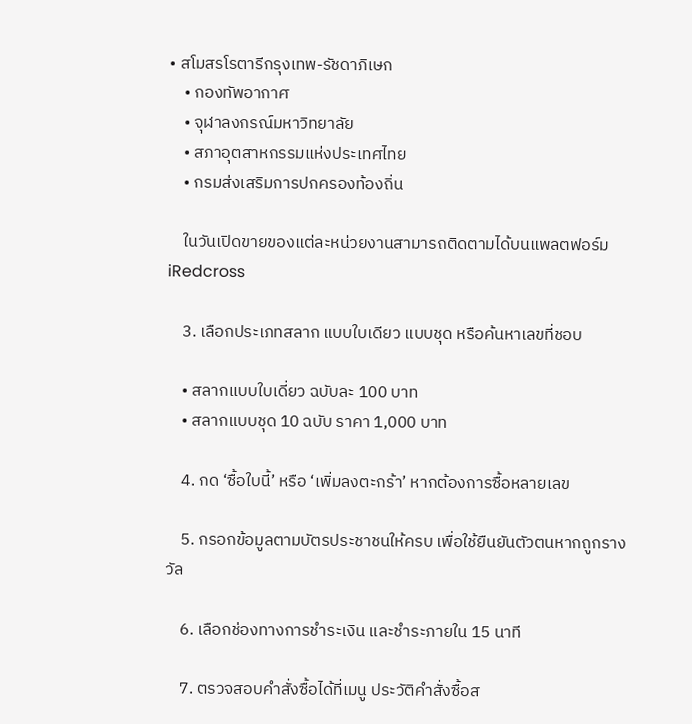• สโมสรโรตารีกรุงเทพ-รัชดาภิเษก
    • กองทัพอากาศ
    • จุฬาลงกรณ์มหาวิทยาลัย
    • สภาอุตสาหกรรมแห่งประเทศไทย
    • กรมส่งเสริมการปกครองท้องถิ่น

    ในวันเปิดขายของแต่ละหน่วยงานสามารถติดตามได้บนแพลตฟอร์ม iRedcross

    3. เลือกประเภทสลาก แบบใบเดียว แบบชุด หรือค้นหาเลขที่ชอบ

    • สลากแบบใบเดี่ยว ฉบับละ 100 บาท
    • สลากแบบชุด 10 ฉบับ ราคา 1,000 บาท

    4. กด ‘ซื้อใบนี้’ หรือ ‘เพิ่มลงตะกร้า’ หากต้องการซื้อหลายเลข

    5. กรอกข้อมูลตามบัตรประชาชนให้ครบ เพื่อใช้ยืนยันตัวตนหากถูกรางวัล

    6. เลือกช่องทางการชำระเงิน และชำระภายใน 15 นาที

    7. ตรวจสอบคำสั่งซื้อได้ที่เมนู ประวัติคำสั่งซื้อส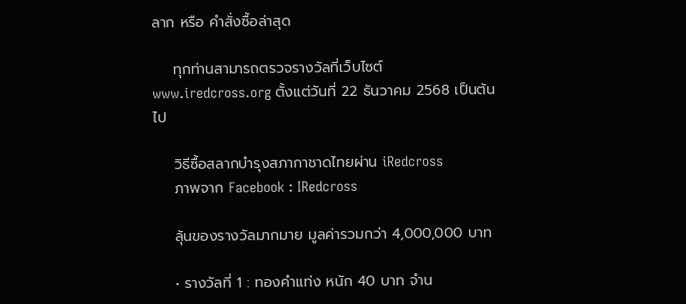ลาก หรือ คำสั่งซื้อล่าสุด

    ทุกท่านสามารถตรวจรางวัลที่เว็บไซต์ www.iredcross.org ตั้งแต่วันที่ 22 ธันวาคม 2568 เป็นต้นไป

    วิธีซื้อสลากบำรุงสภากาชาดไทยผ่าน iRedcross
    ภาพจาก Facebook : IRedcross

    ลุ้นของรางวัลมากมาย มูลค่ารวมกว่า 4,000,000 บาท

    • รางวัลที่ 1 : ทองคำแท่ง หนัก 40 บาท จำน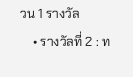วน 1 รางวัล
    • รางวัลที่ 2 : ท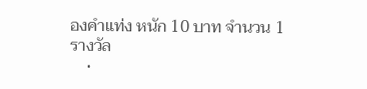องคำแท่ง หนัก 10 บาท จำนวน 1 รางวัล
    •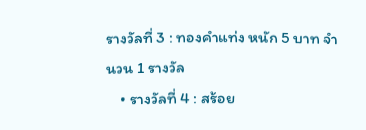รางวัลที่ 3 : ทองคำแท่ง หนัก 5 บาท จำนวน 1 รางวัล
    • รางวัลที่ 4 : สร้อย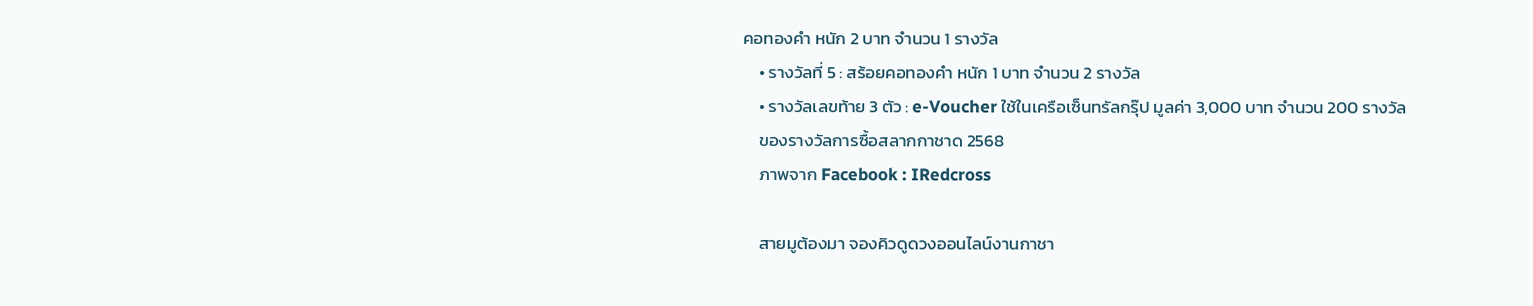คอทองคำ หนัก 2 บาท จำนวน 1 รางวัล
    • รางวัลที่ 5 : สร้อยคอทองคำ หนัก 1 บาท จำนวน 2 รางวัล
    • รางวัลเลขท้าย 3 ตัว : e-Voucher ใช้ในเครือเซ็นทรัลกรุ๊ป มูลค่า 3,000 บาท จำนวน 200 รางวัล
    ของรางวัลการซื้อสลากกาชาด 2568
    ภาพจาก Facebook : IRedcross

    สายมูต้องมา จองคิวดูดวงออนไลน์งานกาชา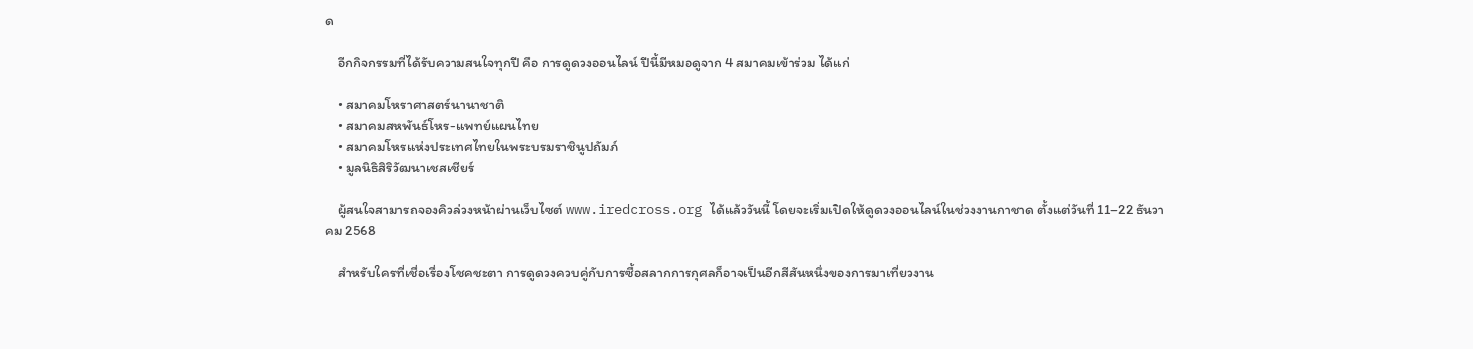ด

    อีกกิจกรรมที่ได้รับความสนใจทุกปี คือ การดูดวงออนไลน์ ปีนี้มีหมอดูจาก 4 สมาคมเข้าร่วม ได้แก่

    • สมาคมโหราศาสตร์นานาชาติ
    • สมาคมสหพันธ์โหร-แพทย์แผนไทย
    • สมาคมโหรแห่งประเทศไทยในพระบรมราชินูปถัมภ์
    • มูลนิธิสิริวัฒนาเชสเชียร์

    ผู้สนใจสามารถจองคิวล่วงหน้าผ่านเว็บไซต์ www.iredcross.org ได้แล้ววันนี้ โดยจะเริ่มเปิดให้ดูดวงออนไลน์ในช่วงงานกาชาด ตั้งแต่วันที่ 11–22 ธันวาคม 2568

    สำหรับใครที่เชื่อเรื่องโชคชะตา การดูดวงควบคู่กับการซื้อสลากการกุศลก็อาจเป็นอีกสีสันหนึ่งของการมาเที่ยวงาน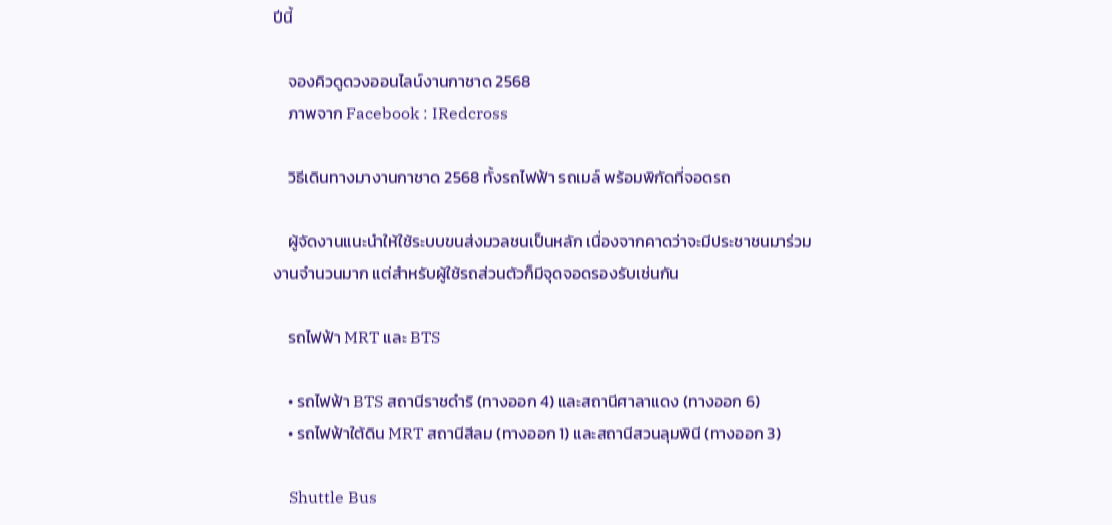ปีนี้

    จองคิวดูดวงออนไลน์งานกาชาด 2568
    ภาพจาก Facebook : IRedcross

    วิธีเดินทางมางานกาชาด 2568 ทั้งรถไฟฟ้า รถเมล์ พร้อมพิกัดที่จอดรถ

    ผู้จัดงานแนะนำให้ใช้ระบบขนส่งมวลชนเป็นหลัก เนื่องจากคาดว่าจะมีประชาชนมาร่วมงานจำนวนมาก แต่สำหรับผู้ใช้รถส่วนตัวก็มีจุดจอดรองรับเช่นกัน

    รถไฟฟ้า MRT และ BTS

    • รถไฟฟ้า BTS สถานีราชดำริ (ทางออก 4) และสถานีศาลาแดง (ทางออก 6)
    • รถไฟฟ้าใต้ดิน MRT สถานีสีลม (ทางออก 1) และสถานีสวนลุมพินี (ทางออก 3)

    Shuttle Bus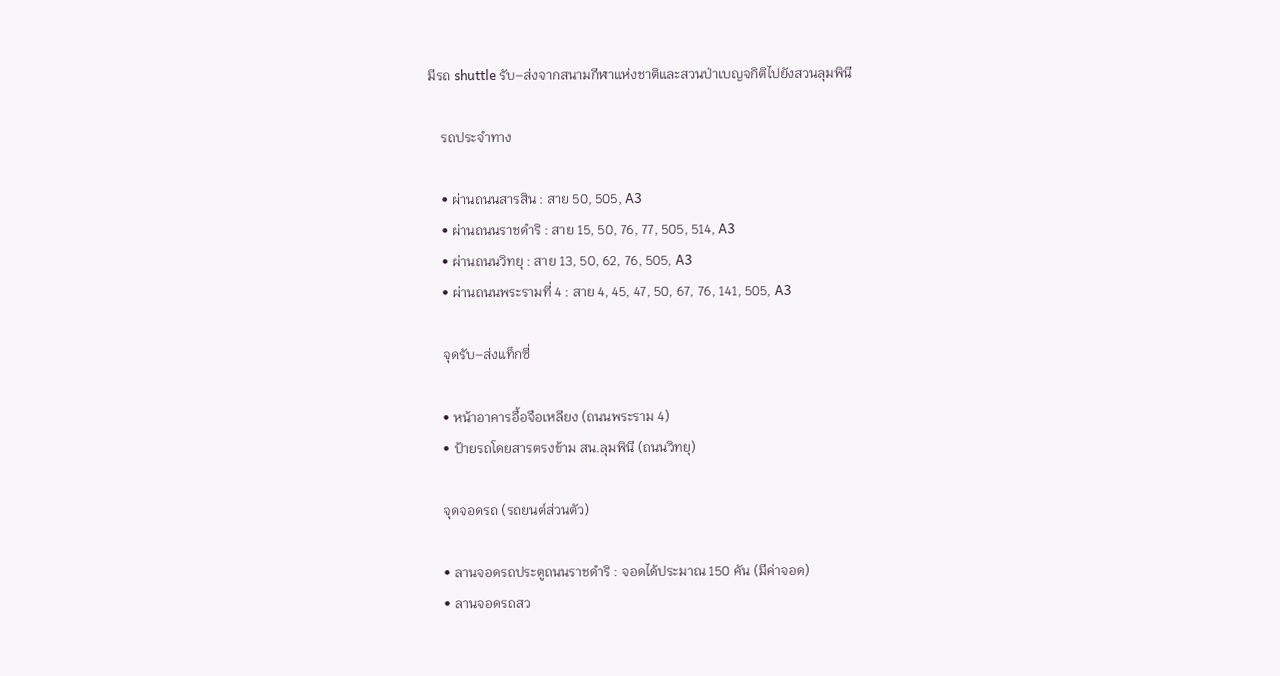มีรถ shuttle รับ–ส่งจากสนามกีฬาแห่งชาติและสวนป่าเบญจกิติไปยังสวนลุมพินี

    รถประจำทาง

    • ผ่านถนนสารสิน : สาย 50, 505, A3
    • ผ่านถนนราชดำริ : สาย 15, 50, 76, 77, 505, 514, A3
    • ผ่านถนนวิทยุ : สาย 13, 50, 62, 76, 505, A3
    • ผ่านถนนพระรามที่ 4 : สาย 4, 45, 47, 50, 67, 76, 141, 505, A3

    จุดรับ–ส่งแท็กซี่

    • หน้าอาคารอื้อจือเหลียง (ถนนพระราม 4)
    • ป้ายรถโดยสารตรงข้าม สน.ลุมพินี (ถนนวิทยุ)

    จุดจอดรถ (รถยนต์ส่วนตัว)

    • ลานจอดรถประตูถนนราชดำริ : จอดได้ประมาณ 150 คัน (มีค่าจอด)
    • ลานจอดรถสว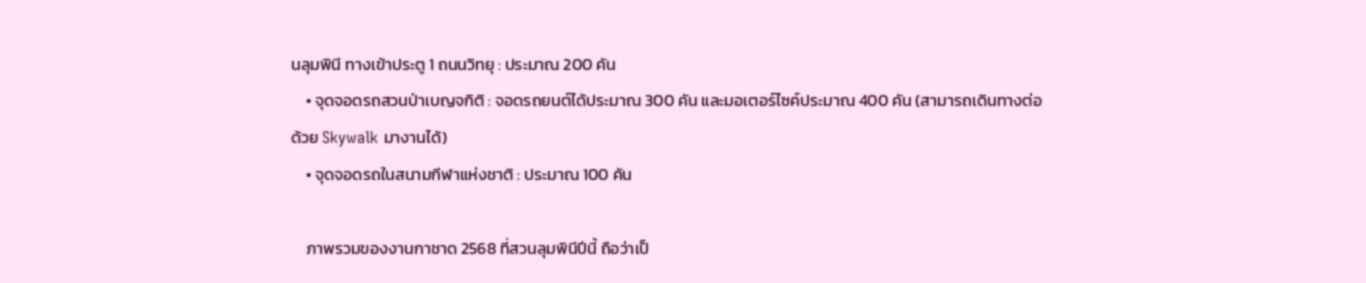นลุมพินี ทางเข้าประตู 1 ถนนวิทยุ : ประมาณ 200 คัน
    • จุดจอดรถสวนป่าเบญจกิติ : จอดรถยนต์ได้ประมาณ 300 คัน และมอเตอร์ไซค์ประมาณ 400 คัน (สามารถเดินทางต่อด้วย Skywalk มางานได้)
    • จุดจอดรถในสนามกีฬาแห่งชาติ : ประมาณ 100 คัน

    ภาพรวมของงานกาชาด 2568 ที่สวนลุมพินีปีนี้ ถือว่าเป็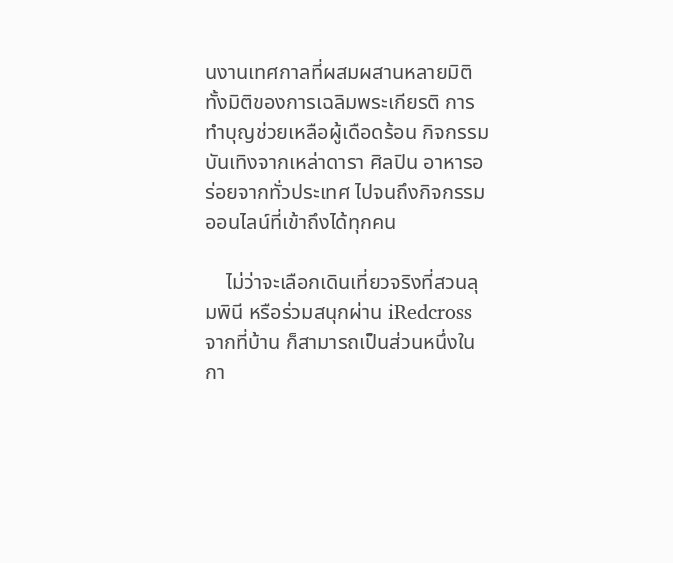นงานเทศกาลที่ผสมผสานหลายมิติ ทั้งมิติของการเฉลิมพระเกียรติ การทำบุญช่วยเหลือผู้เดือดร้อน กิจกรรมบันเทิงจากเหล่าดารา ศิลปิน อาหารอร่อยจากทั่วประเทศ ไปจนถึงกิจกรรมออนไลน์ที่เข้าถึงได้ทุกคน

    ไม่ว่าจะเลือกเดินเที่ยวจริงที่สวนลุมพินี หรือร่วมสนุกผ่าน iRedcross จากที่บ้าน ก็สามารถเป็นส่วนหนึ่งในกา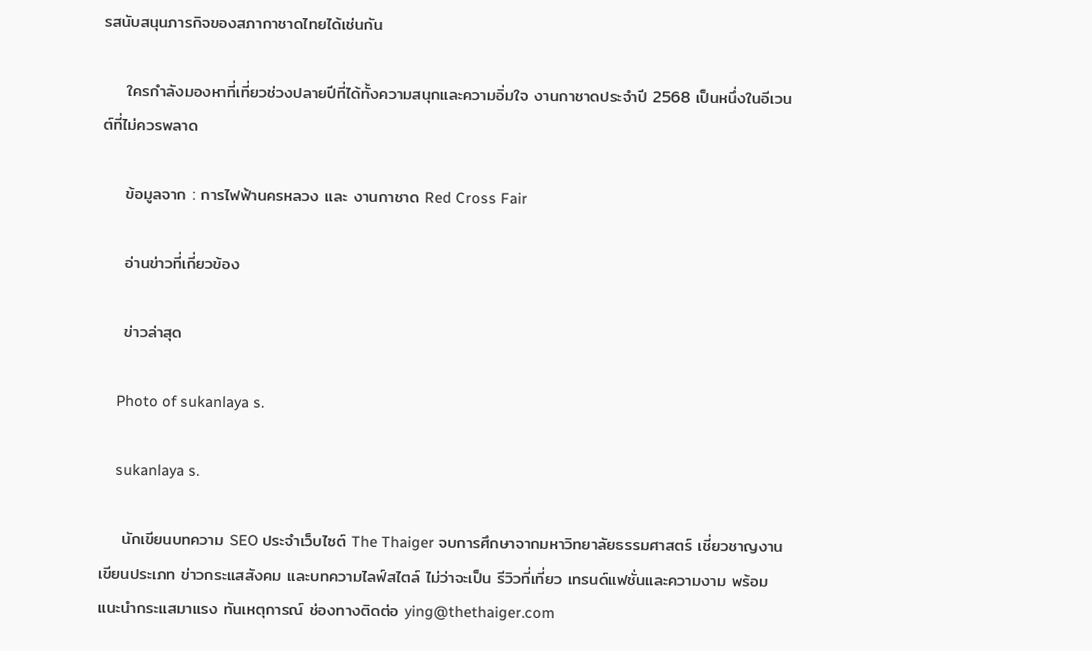รสนับสนุนภารกิจของสภากาชาดไทยได้เช่นกัน

    ใครกำลังมองหาที่เที่ยวช่วงปลายปีที่ได้ทั้งความสนุกและความอิ่มใจ งานกาชาดประจำปี 2568 เป็นหนึ่งในอีเวนต์ที่ไม่ควรพลาด

    ข้อมูลจาก : การไฟฟ้านครหลวง และ งานกาชาด Red Cross Fair

    อ่านข่าวที่เกี่ยวข้อง

    ข่าวล่าสุด

    Photo of sukanlaya s.

    sukanlaya s.

    นักเขียนบทความ SEO ประจำเว็บไซต์ The Thaiger จบการศึกษาจากมหาวิทยาลัยธรรมศาสตร์ เชี่ยวชาญงานเขียนประเภท ข่าวกระแสสังคม และบทความไลฟ์สไตล์ ไม่ว่าจะเป็น รีวิวที่เที่ยว เทรนด์แฟชั่นและความงาม พร้อมแนะนำกระแสมาแรง ทันเหตุการณ์ ช่องทางติดต่อ ying@thethaiger.com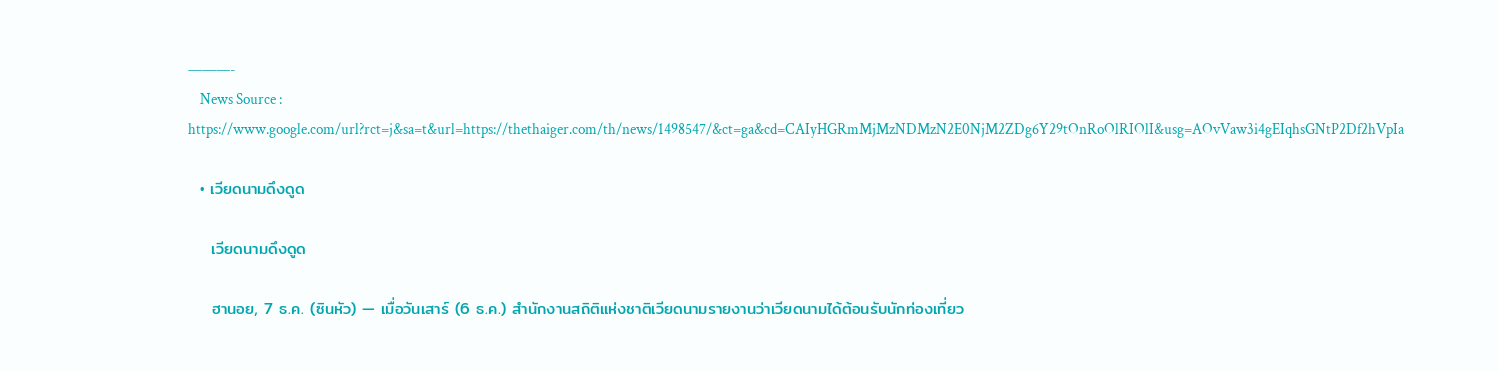———-
    News Source : https://www.google.com/url?rct=j&sa=t&url=https://thethaiger.com/th/news/1498547/&ct=ga&cd=CAIyHGRmMjMzNDMzN2E0NjM2ZDg6Y29tOnRoOlRIOlI&usg=AOvVaw3i4gEIqhsGNtP2Df2hVpIa

  • เวียดนามดึงดูด

    เวียดนามดึงดูด

    ฮานอย, 7 ธ.ค. (ซินหัว) — เมื่อวันเสาร์ (6 ธ.ค.) สำนักงานสถิติแห่งชาติเวียดนามรายงานว่าเวียดนามได้ต้อนรับนักท่องเที่ยว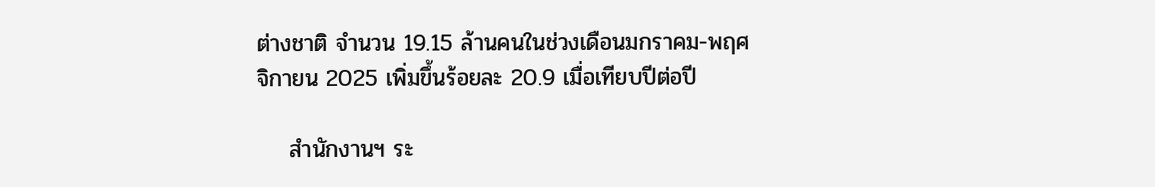ต่างชาติ จำนวน 19.15 ล้านคนในช่วงเดือนมกราคม-พฤศจิกายน 2025 เพิ่มขึ้นร้อยละ 20.9 เมื่อเทียบปีต่อปี

    สำนักงานฯ ระ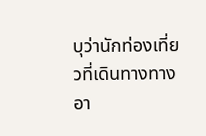บุว่านักท่องเที่ยวที่เดินทางทางอา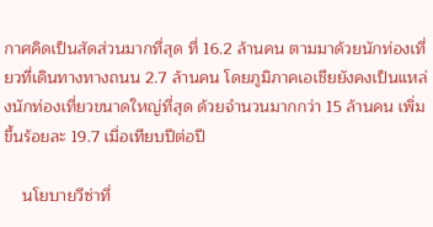กาศคิดเป็นสัดส่วนมากที่สุด ที่ 16.2 ล้านคน ตามมาด้วยนักท่องเที่ยวที่เดินทางทางถนน 2.7 ล้านคน โดยภูมิภาคเอเชียยังคงเป็นแหล่งนักท่องเที่ยวขนาดใหญ่ที่สุด ด้วยจำนวนมากกว่า 15 ล้านคน เพิ่มขึ้นร้อยละ 19.7 เมื่อเทียบปีต่อปี

    นโยบายวีซ่าที่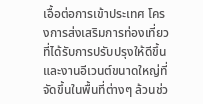เอื้อต่อการเข้าประเทศ โครงการส่งเสริมการท่องเที่ยวที่ได้รับการปรับปรุงให้ดีขึ้น และงานอีเวนต์ขนาดใหญ่ที่จัดขึ้นในพื้นที่ต่างๆ ล้วนช่ว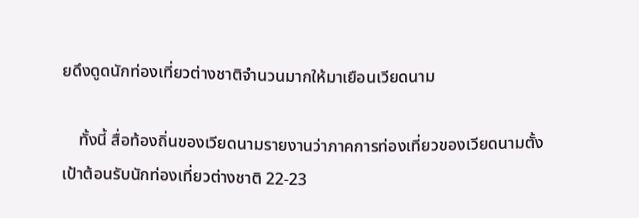ยดึงดูดนักท่องเที่ยวต่างชาติจำนวนมากให้มาเยือนเวียดนาม

    ทั้งนี้ สื่อท้องถิ่นของเวียดนามรายงานว่าภาคการท่องเที่ยวของเวียดนามตั้งเป้าต้อนรับนักท่องเที่ยวต่างชาติ 22-23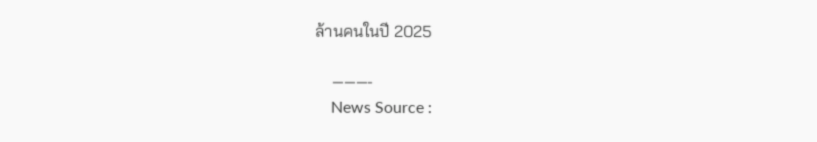ล้านคนในปี 2025

    ———-
    News Source :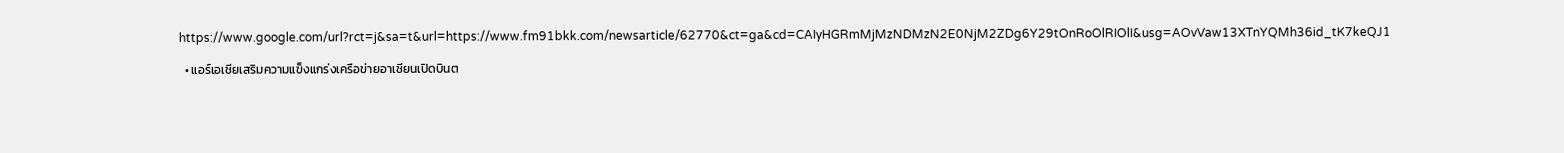https://www.google.com/url?rct=j&sa=t&url=https://www.fm91bkk.com/newsarticle/62770&ct=ga&cd=CAIyHGRmMjMzNDMzN2E0NjM2ZDg6Y29tOnRoOlRIOlI&usg=AOvVaw13XTnYQMh36id_tK7keQJ1

  • แอร์เอเชียเสริมความแข็งแกร่งเครือข่ายอาเซียนเปิดบินต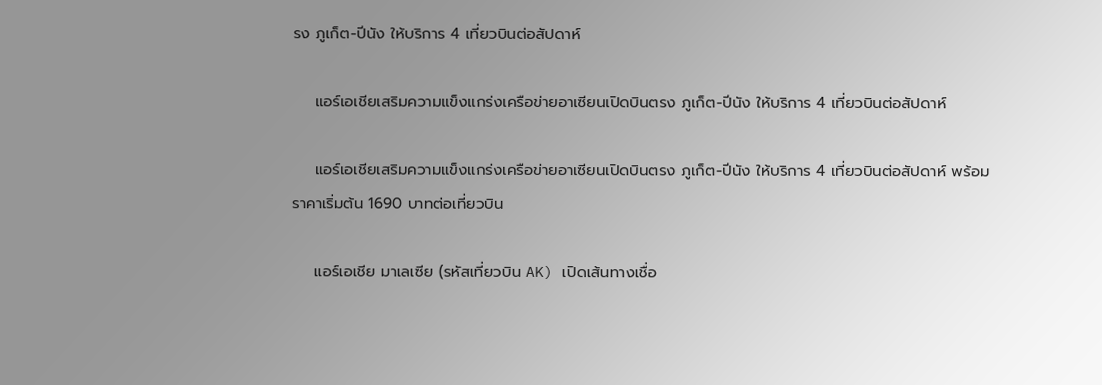รง ภูเก็ต-ปีนัง ให้บริการ 4 เที่ยวบินต่อสัปดาห์

    แอร์เอเชียเสริมความแข็งแกร่งเครือข่ายอาเซียนเปิดบินตรง ภูเก็ต-ปีนัง ให้บริการ 4 เที่ยวบินต่อสัปดาห์

    แอร์เอเชียเสริมความแข็งแกร่งเครือข่ายอาเซียนเปิดบินตรง ภูเก็ต-ปีนัง ให้บริการ 4 เที่ยวบินต่อสัปดาห์ พร้อมราคาเริ่มต้น 1690 บาทต่อเที่ยวบิน

    แอร์เอเชีย มาเลเซีย (รหัสเที่ยวบิน AK) เปิดเส้นทางเชื่อ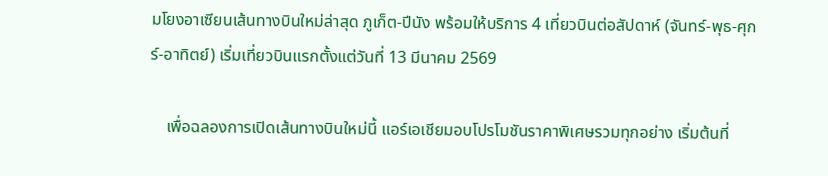มโยงอาเซียนเส้นทางบินใหม่ล่าสุด ภูเก็ต-ปีนัง พร้อมให้บริการ 4 เที่ยวบินต่อสัปดาห์ (จันทร์-พุธ-ศุกร์-อาทิตย์) เริ่มเที่ยวบินแรกตั้งแต่วันที่ 13 มีนาคม 2569

    เพื่อฉลองการเปิดเส้นทางบินใหม่นี้ แอร์เอเชียมอบโปรโมชันราคาพิเศษรวมทุกอย่าง เริ่มต้นที่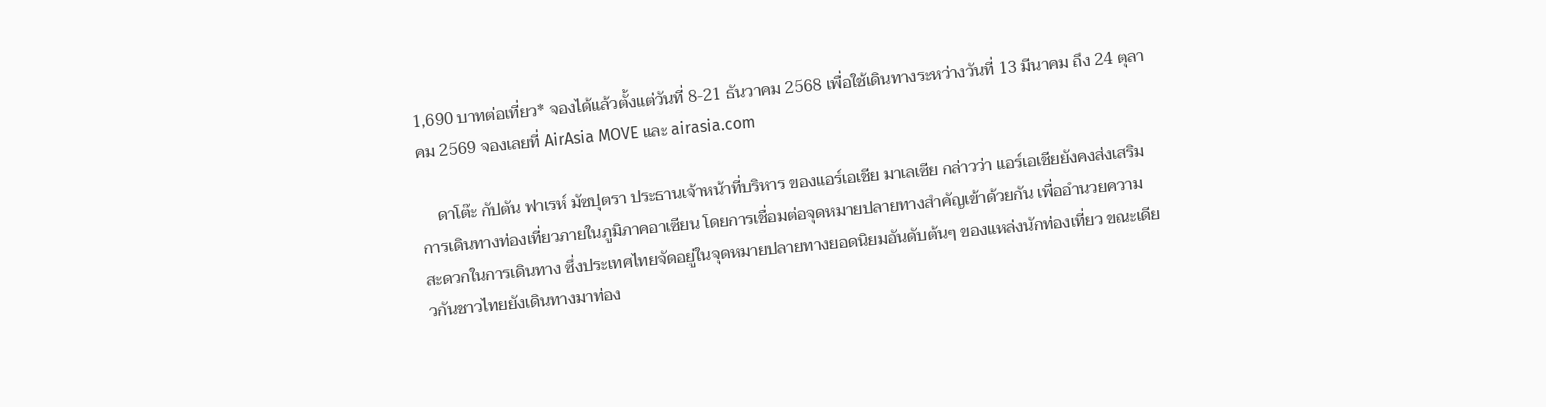1,690 บาทต่อเที่ยว* จองได้แล้วตั้งแต่วันที่ 8-21 ธันวาคม 2568 เพื่อใช้เดินทางระหว่างวันที่ 13 มีนาคม ถึง 24 ตุลาคม 2569 จองเลยที่ AirAsia MOVE และ airasia.com

    ดาโต๊ะ กัปตัน ฟาเรห์ มัซปุตรา ประธานเจ้าหน้าที่บริหาร ของแอร์เอเชีย มาเลเซีย กล่าวว่า แอร์เอเชียยังคงส่งเสริมการเดินทางท่องเที่ยวภายในภูมิภาคอาเซียน โดยการเชื่อมต่อจุดหมายปลายทางสำคัญเข้าด้วยกัน เพื่ออำนวยความสะดวกในการเดินทาง ซึ่งประเทศไทยจัดอยู่ในจุดหมายปลายทางยอดนิยมอันดับต้นๆ ของแหล่งนักท่องเที่ยว ขณะเดียวกันชาวไทยยังเดินทางมาท่อง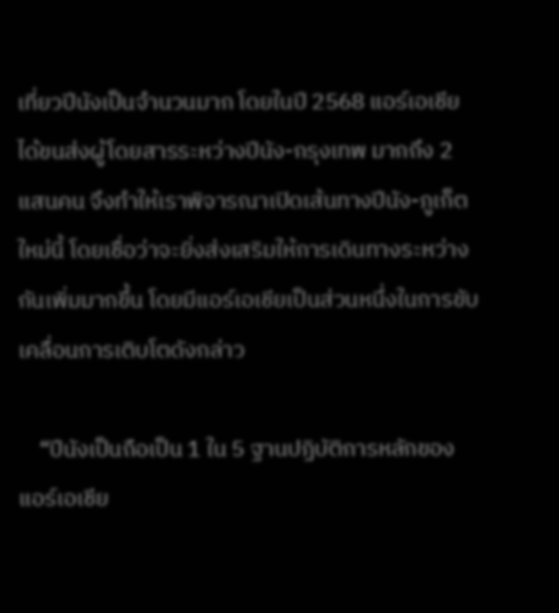เที่ยวปีนังเป็นจำนวนมาก โดยในปี 2568 แอร์เอเชียได้ขนส่งผู้โดยสารระหว่างปีนัง-กรุงเทพ มากถึง 2 แสนคน จึงทำให้เราพิจารณาเปิดเส้นทางปีนัง-ภูเก็ต ใหม่นี้ โดยเชื่อว่าจะยิ่งส่งเสริมให้การเดินทางระหว่างกันเพิ่มมากขึ้น โดยมีแอร์เอเชียเป็นส่วนหนึ่งในการขับเคลื่อนการเติบโตดังกล่าว

    “ปีนังเป็นถือเป็น 1 ใน 5 ฐานปฏิบัติการหลักของแอร์เอเชีย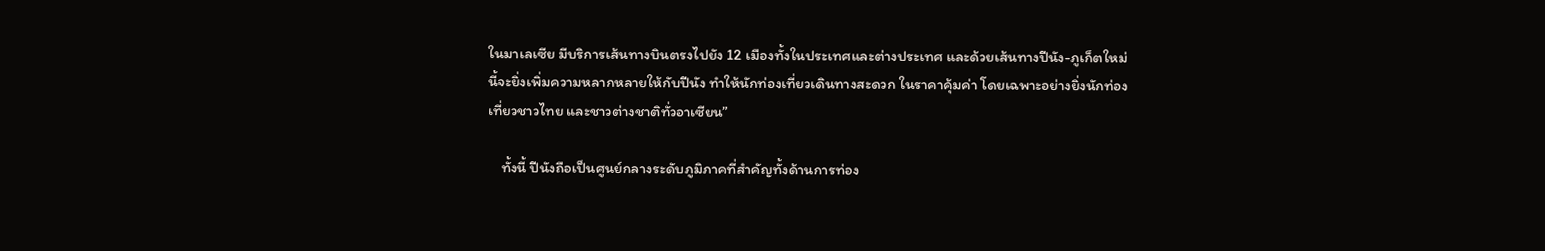ในมาเลเซีย มีบริการเส้นทางบินตรงไปยัง 12 เมืองทั้งในประเทศและต่างประเทศ และด้วยเส้นทางปีนัง-ภูเก็ตใหม่นี้จะยิ่งเพิ่มความหลากหลายให้กับปีนัง ทำให้นักท่องเที่ยวเดินทางสะดวก ในราคาคุ้มค่า โดยเฉพาะอย่างยิ่งนักท่องเที่ยวชาวไทย และชาวต่างชาติทั่วอาเซียน”

    ทั้งนี้ ปีนังถือเป็นศูนย์กลางระดับภูมิภาคที่สำคัญทั้งด้านการท่อง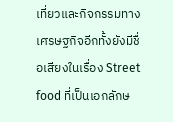เที่ยวและกิจกรรมทางเศรษฐกิจอีกทั้งยังมีชื่อเสียงในเรื่อง Street food ที่เป็นเอกลักษ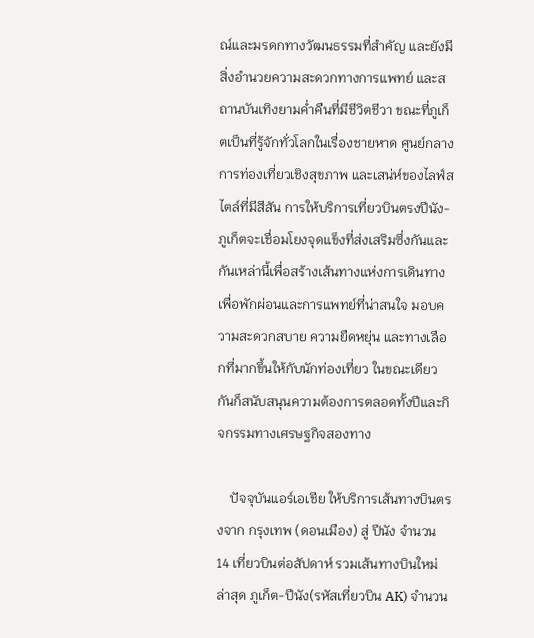ณ์และมรดกทางวัฒนธรรมที่สำคัญ และยังมีสิ่งอำนวยความสะดวกทางการแพทย์ และสถานบันเทิงยามค่ำคืนที่มีชีวิตชีวา ขณะที่ภูเก็ตเป็นที่รู้จักทั่วโลกในเรื่องชายหาด ศูนย์กลางการท่องเที่ยวเชิงสุขภาพ และเสน่ห์ของไลฟ์สไตล์ที่มีสีสัน การให้บริการเที่ยวบินตรงปีนัง-ภูเก็ตจะเชื่อมโยงจุดแข็งที่ส่งเสริมซึ่งกันและกันเหล่านี้เพื่อสร้างเส้นทางแห่งการเดินทางเพื่อพักผ่อนและการแพทย์ที่น่าสนใจ มอบความสะดวกสบาย ความยืดหยุ่น และทางเลือกที่มากขึ้นให้กับนักท่องเที่ยว ในขณะเดียวกันก็สนับสนุนความต้องการตลอดทั้งปีและกิจกรรมทางเศรษฐกิจสองทาง

    ปัจจุบันแอร์เอเชีย ให้บริการเส้นทางบินตรงจาก กรุงเทพ (ดอนเมือง) สู่ ปีนัง จำนวน 14 เที่ยวบินต่อสัปดาห์ รวมเส้นทางบินใหม่ล่าสุด ภูเก็ต-ปีนัง(รหัสเที่ยวบิน AK) จำนวน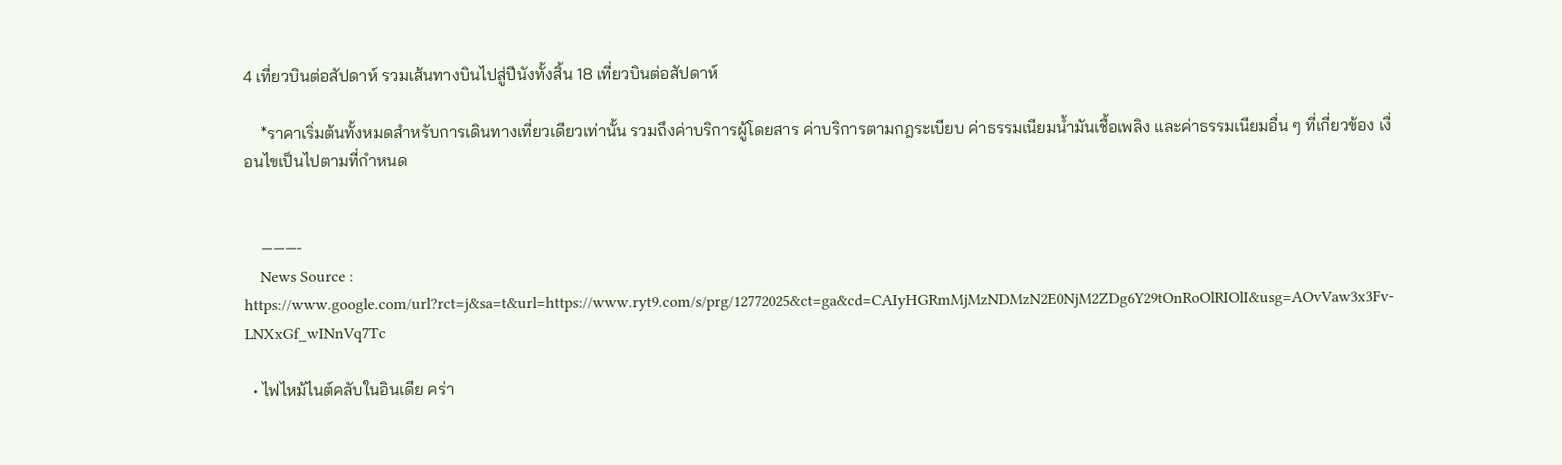4 เที่ยวบินต่อสัปดาห์ รวมเส้นทางบินไปสู่ปีนังทั้งสิ้น 18 เที่ยวบินต่อสัปดาห์

    *ราคาเริ่มต้นทั้งหมดสำหรับการเดินทางเที่ยวเดียวเท่านั้น รวมถึงค่าบริการผู้โดยสาร ค่าบริการตามกฎระเบียบ ค่าธรรมเนียมน้ำมันเชื้อเพลิง และค่าธรรมเนียมอื่น ๆ ที่เกี่ยวข้อง เงื่อนไขเป็นไปตามที่กำหนด


    ———-
    News Source : https://www.google.com/url?rct=j&sa=t&url=https://www.ryt9.com/s/prg/12772025&ct=ga&cd=CAIyHGRmMjMzNDMzN2E0NjM2ZDg6Y29tOnRoOlRIOlI&usg=AOvVaw3x3Fv-LNXxGf_wINnVq7Tc

  • ไฟไหม้ไนต์คลับในอินเดีย คร่า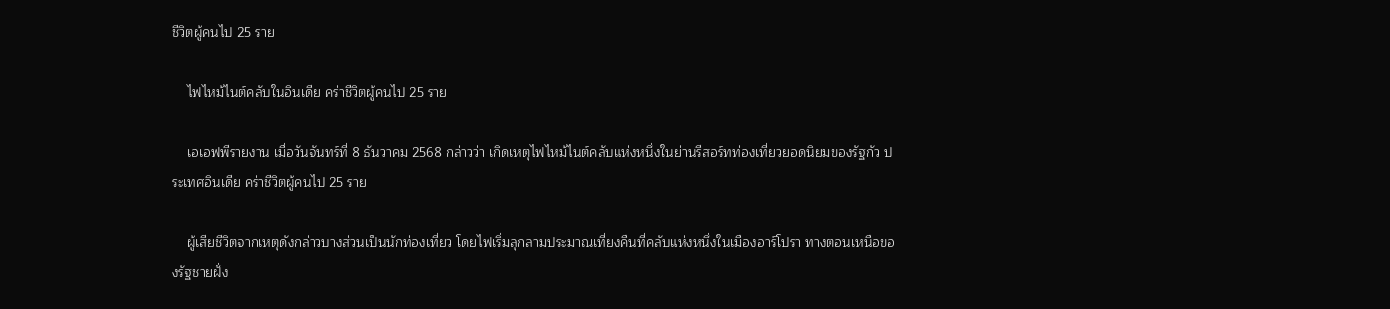ชีวิตผู้คนไป 25 ราย

    ไฟไหม้ไนต์คลับในอินเดีย คร่าชีวิตผู้คนไป 25 ราย

    เอเอฟพีรายงาน เมื่อวันจันทร์ที่ 8 ธันวาคม 2568 กล่าวว่า เกิดเหตุไฟไหม้ไนต์คลับแห่งหนึ่งในย่านรีสอร์ทท่องเที่ยวยอดนิยมของรัฐกัว ประเทศอินเดีย คร่าชีวิตผู้คนไป 25 ราย

    ผู้เสียชีวิตจากเหตุดังกล่าวบางส่วนเป็นนักท่องเที่ยว โดยไฟเริ่มลุกลามประมาณเที่ยงคืนที่คลับแห่งหนึ่งในเมืองอาร์โปรา ทางตอนเหนือของรัฐชายฝั่ง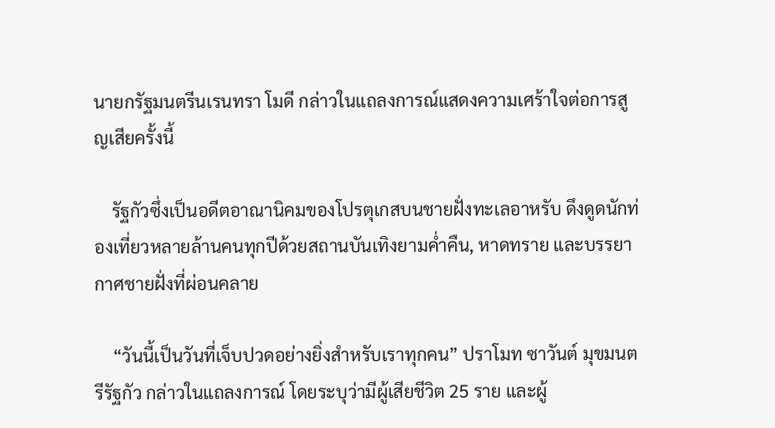นายกรัฐมนตรีนเรนทรา โมดี กล่าวในแถลงการณ์แสดงความเศร้าใจต่อการสูญเสียครั้งนี้

    รัฐกัวซึ่งเป็นอดีตอาณานิคมของโปรตุเกสบนชายฝั่งทะเลอาหรับ ดึงดูดนักท่องเที่ยวหลายล้านคนทุกปีด้วยสถานบันเทิงยามค่ำคืน, หาดทราย และบรรยากาศชายฝั่งที่ผ่อนคลาย

    “วันนี้เป็นวันที่เจ็บปวดอย่างยิ่งสำหรับเราทุกคน” ปราโมท ซาวันต์ มุขมนตรีรัฐกัว กล่าวในแถลงการณ์ โดยระบุว่ามีผู้เสียชีวิต 25 ราย และผู้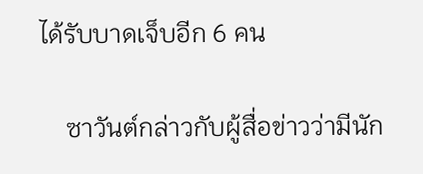ได้รับบาดเจ็บอีก 6 คน

    ซาวันต์กล่าวกับผู้สื่อข่าวว่ามีนัก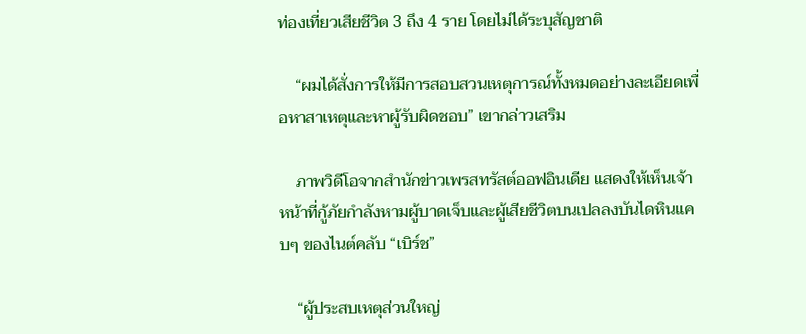ท่องเที่ยวเสียชีวิต 3 ถึง 4 ราย โดยไม่ได้ระบุสัญชาติ

    “ผมได้สั่งการให้มีการสอบสวนเหตุการณ์ทั้งหมดอย่างละเอียดเพื่อหาสาเหตุและหาผู้รับผิดชอบ” เขากล่าวเสริม

    ภาพวิดีโอจากสำนักข่าวเพรสทรัสต์ออฟอินเดีย แสดงให้เห็นเจ้าหน้าที่กู้ภัยกำลังหามผู้บาดเจ็บและผู้เสียชีวิตบนเปลลงบันไดหินแคบๆ ของไนต์คลับ “เบิร์ช”

    “ผู้ประสบเหตุส่วนใหญ่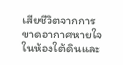เสียชีวิตจากการขาดอากาศหายใจในห้องใต้ดินและ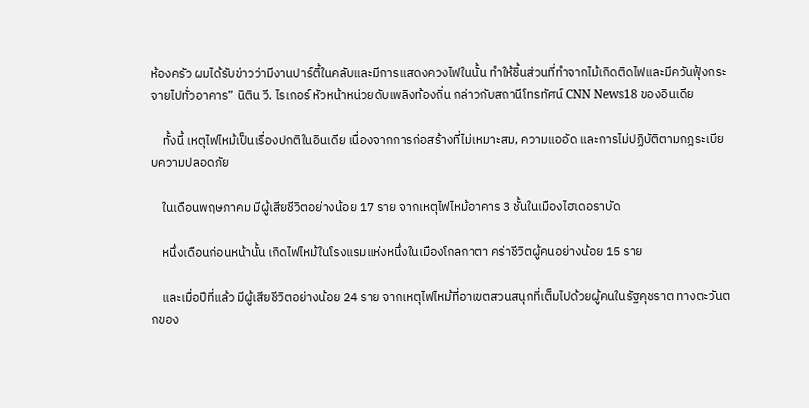ห้องครัว ผมได้รับข่าวว่ามีงานปาร์ตี้ในคลับและมีการแสดงควงไฟในนั้น ทำให้ชิ้นส่วนที่ทำจากไม้เกิดติดไฟและมีควันฟุ้งกระจายไปทั่วอาคาร” นิติน วี. ไรเกอร์ หัวหน้าหน่วยดับเพลิงท้องถิ่น กล่าวกับสถานีโทรทัศน์ CNN News18 ของอินเดีย

    ทั้งนี้ เหตุไฟไหม้เป็นเรื่องปกติในอินเดีย เนื่องจากการก่อสร้างที่ไม่เหมาะสม, ความแออัด และการไม่ปฏิบัติตามกฎระเบียบความปลอดภัย

    ในเดือนพฤษภาคม มีผู้เสียชีวิตอย่างน้อย 17 ราย จากเหตุไฟไหม้อาคาร 3 ชั้นในเมืองไฮเดอราบัด

    หนึ่งเดือนก่อนหน้านั้น เกิดไฟไหม้ในโรงแรมแห่งหนึ่งในเมืองโกลกาตา คร่าชีวิตผู้คนอย่างน้อย 15 ราย

    และเมื่อปีที่แล้ว มีผู้เสียชีวิตอย่างน้อย 24 ราย จากเหตุไฟไหม้ที่อาเขตสวนสนุกที่เต็มไปด้วยผู้คนในรัฐคุชราต ทางตะวันตกของ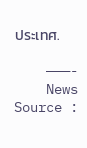ประเทศ.

    ———-
    News Source :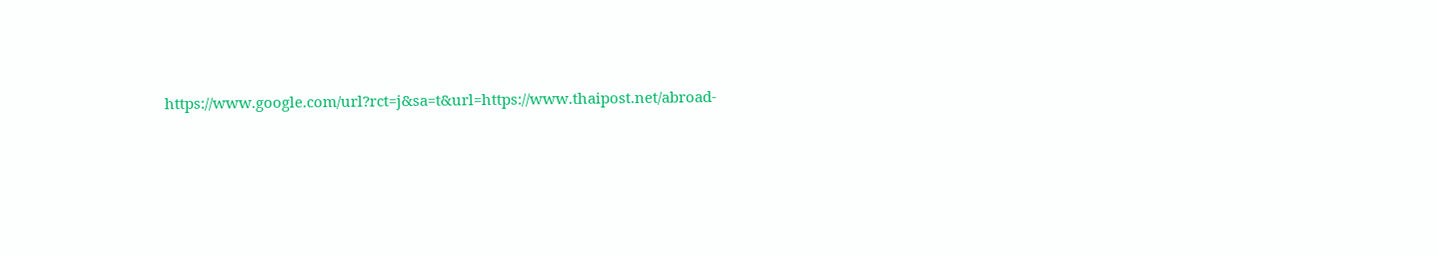https://www.google.com/url?rct=j&sa=t&url=https://www.thaipost.net/abroad-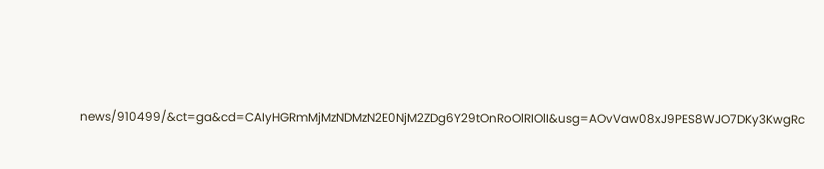news/910499/&ct=ga&cd=CAIyHGRmMjMzNDMzN2E0NjM2ZDg6Y29tOnRoOlRIOlI&usg=AOvVaw08xJ9PES8WJO7DKy3KwgRc